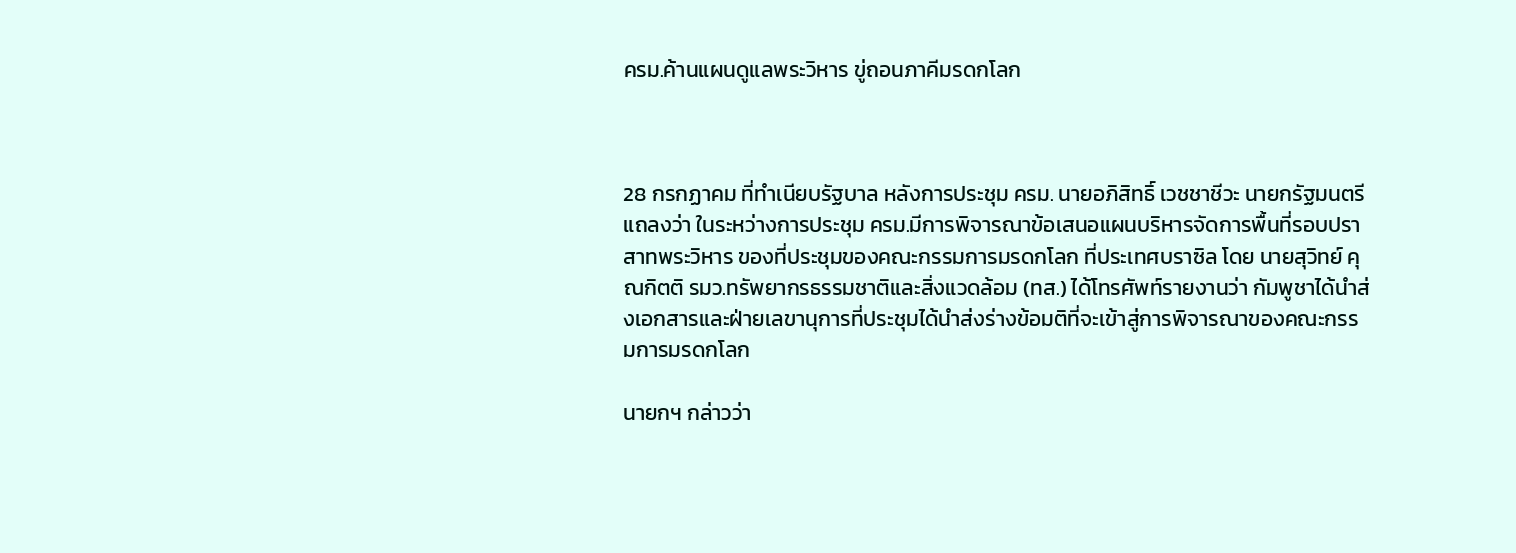ครม.ค้านแผนดูแลพระวิหาร ขู่ถอนภาคีมรดกโลก



28 กรกฏาคม ที่ทำเนียบรัฐบาล หลังการประชุม ครม. นายอภิสิทธิ์ เวชชาชีวะ นายกรัฐมนตรี แถลงว่า ในระหว่างการประชุม ครม.มีการพิจารณาข้อเสนอแผนบริหารจัดการพื้นที่รอบปราสาทพระวิหาร ของที่ประชุมของคณะกรรมการมรดกโลก ที่ประเทศบราซิล โดย นายสุวิทย์ คุณกิตติ รมว.ทรัพยากรธรรมชาติและสิ่งแวดล้อม (ทส.) ได้โทรศัพท์รายงานว่า กัมพูชาได้นำส่งเอกสารและฝ่ายเลขานุการที่ประชุมได้นำส่งร่างข้อมติที่จะเข้าสู่การพิจารณาของคณะกรรมการมรดกโลก

นายกฯ กล่าวว่า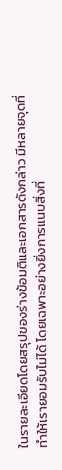ในรายละเอียดโดยสรุปของร่างข้อมติและเอกสารดังกล่าว มีหลายจุดที่ทำให้เรายอมรับไม่ได้ โดยเฉพาะอย่างยิ่งการแนบสิ่งที่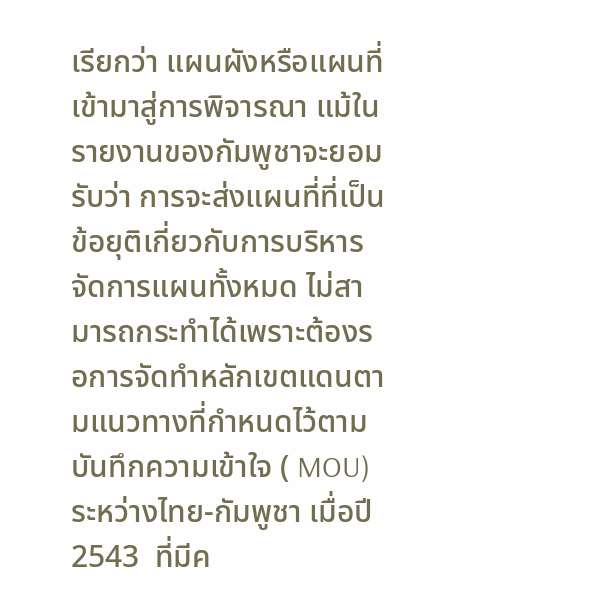เรียกว่า แผนผังหรือแผนที่เข้ามาสู่การพิจารณา แม้ในรายงานของกัมพูชาจะยอมรับว่า การจะส่งแผนที่ที่เป็นข้อยุติเกี่ยวกับการบริหารจัดการแผนทั้งหมด ไม่สามารถกระทำได้เพราะต้องรอการจัดทำหลักเขตแดนตามแนวทางที่กำหนดไว้ตามบันทึกความเข้าใจ ( MOU) ระหว่างไทย-กัมพูชา เมื่อปี 2543  ที่มีค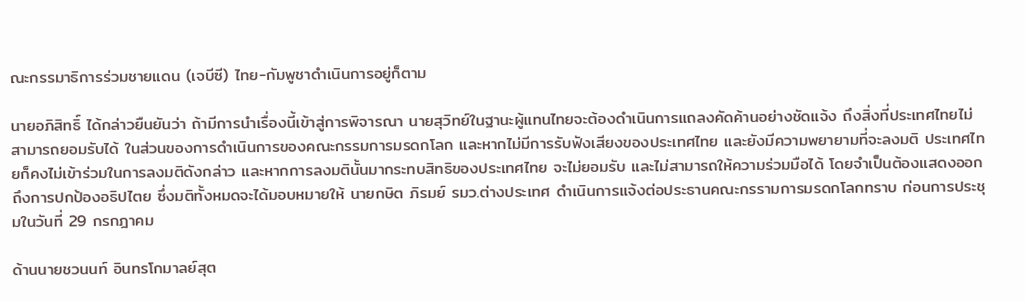ณะกรรมาธิการร่วมชายแดน (เจบีซี) ไทย-กัมพูชาดำเนินการอยู่ก็ตาม

นายอภิสิทธิ์ ได้กล่าวยืนยันว่า ถ้ามีการนำเรื่องนี้เข้าสู่การพิจารณา นายสุวิทย์ในฐานะผู้แทนไทยจะต้องดำเนินการแถลงคัดค้านอย่างชัดแจ้ง ถึงสิ่งที่ประเทศไทยไม่สามารถยอมรับได้ ในส่วนของการดำเนินการของคณะกรรมการมรดกโลก และหากไม่มีการรับฟังเสียงของประเทศไทย และยังมีความพยายามที่จะลงมติ ประเทศไทยก็คงไม่เข้าร่วมในการลงมติดังกล่าว และหากการลงมตินั้นมากระทบสิทธิของประเทศไทย จะไม่ยอมรับ และไม่สามารถให้ความร่วมมือได้ โดยจำเป็นต้องแสดงออกถึงการปกป้องอธิปไตย ซึ่งมติทั้งหมดจะได้มอบหมายให้ นายกษิต ภิรมย์ รมว.ต่างประเทศ ดำเนินการแจ้งต่อประธานคณะกรรามการมรดกโลกทราบ ก่อนการประชุมในวันที่ 29 กรกฎาคม

ด้านนายชวนนท์ อินทรโกมาลย์สุต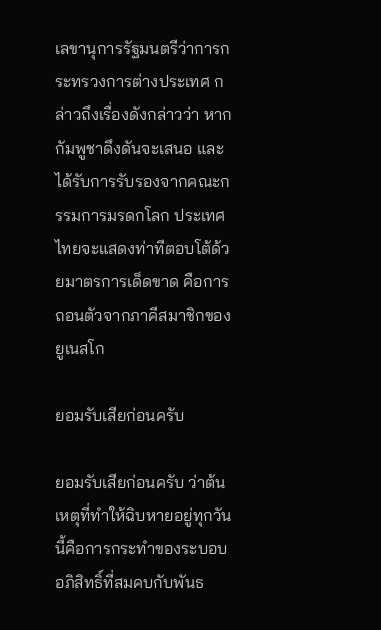เลขานุการรัฐมนตรีว่าการกระทรวงการต่างประเทศ กล่าวถึงเรื่องดังกล่าวว่า หากกัมพูชาดึงดันจะเสนอ และได้รับการรับรองจากคณะกรรมการมรดกโลก ประเทศไทยจะแสดงท่าทีตอบโต้ด้วยมาตรการเด็ดขาด คือการถอนตัวจากภาคีสมาชิกของยูเนสโก

ยอมรับเสียก่อนครับ

ยอมรับเสียก่อนครับ ว่าต้นเหตุที่ทำให้ฉิบหายอยู่ทุกวันนี้คือการกระทำของระบอบอภิสิทธิ์ที่สมคบกับพันธ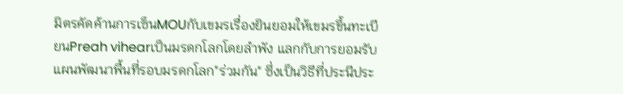มิตรคัดค้านการเซ็นMOUกับเขมรเรื่องยินยอมให้เขมรขึ้นทะเบียนPreah vihearเป็นมรดกโลกโดยลำพัง แลกกับการยอมรับแผนพัฒนาพื้นที่รอบมรดกโลก"ร่วมกัน" ซึ่งเป็นวิธีที่ประนีประ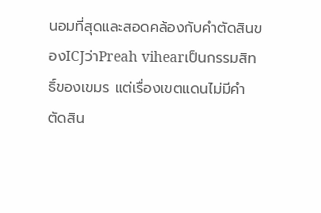นอมที่สุดและสอดคล้องกับคำตัดสินของICJว่าPreah vihearเป็นกรรมสิทธิ์ของเขมร แต่เรื่องเขตแดนไม่มีคำตัดสิน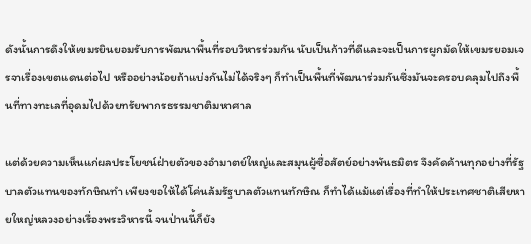ดังนั้นการดึงให้เขมรยินยอมรับการพัฒนาพื้นที่รอบวิหารร่วมกัน นับเป็นก้าวที่ดีและจะเป็นการผูกมัดให้เขมรยอมเจรจาเรื่องเขตแดนต่อไป หรืออย่างน้อยถ้าแบ่งกันไม่ได้จริงๆ ก็ทำเป็นพื้นที่พัฒนาร่วมกันซึ่งมันจะครอบคลุมไปถึงพื้นที่ทางทะเลที่อุดมไปด้วยทรัยพากรธรรมชาติมหาศาล

แต่ด้วยความเห็นแก่ผลประโยชน์ฝ่ายตัวของอำมาตย์ใหญ่และสมุนผู้ซื่อสัตย์อย่างพันธมิตร จึงคัดค้านทุกอย่างที่รัฐบาลตัวแทนของทักษิณทำ เพียงขอให้ได้โค่นล้มรัฐบาลตัวแทนทักษิณ ก็ทำได้แม้แต่เรื่องที่ทำให้ประเทศชาติเสียหายใหญ่หลวงอย่างเรื่องพระวิหารนี้ จนป่านนี้ก็ยัง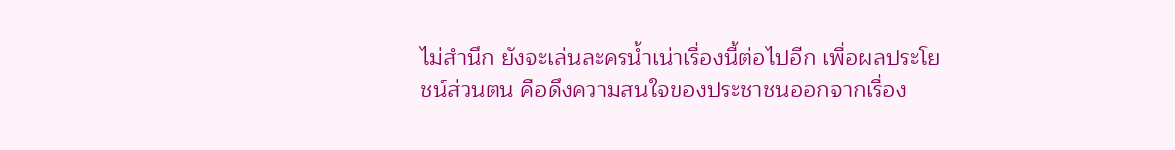ไม่สำนึก ยังจะเล่นละครน้ำเน่าเรื่องนี้ต่อไปอีก เพื่อผลประโยชน์ส่วนตน คือดึงความสนใจของประชาชนออกจากเรื่อง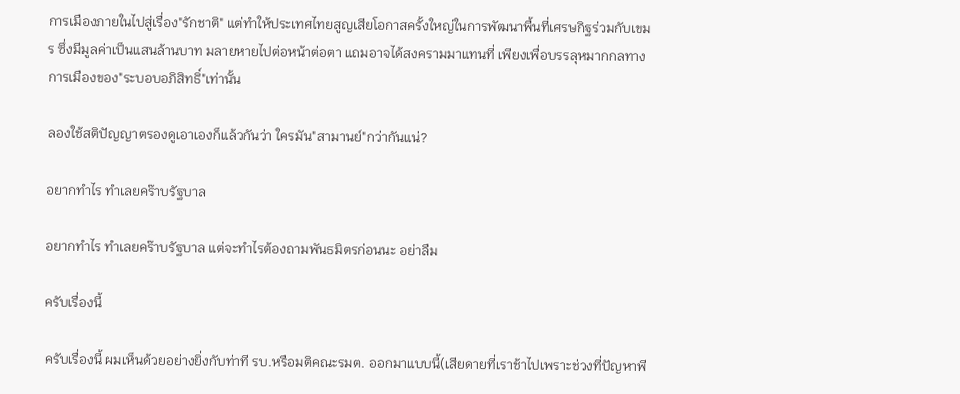การเมืองภายในไปสู่เรื่อง"รักชาติ" แต่ทำให้ประเทศไทยสูญเสียโอกาสครั้งใหญ่ในการพัฒนาพื้นที่เศรษกิฐร่วมกับเขมร ซึ่งมีมูลค่าเป็นแสนล้านบาท มลายหายไปต่อหน้าต่อตา แถมอาจได้สงครามมาแทนที่ เพียงเพื่อบรรลุหมากกลทางการเมืองของ"ระบอบอภิสิทธิ์"เท่านั้น

ลองใช้สติปัญญาตรองดูเอาเองก็แล้วกันว่า ใครมัน"สามานย์"กว่ากันแน่?

อยากทำไร ทำเลยคร๊าบรัฐบาล

อยากทำไร ทำเลยคร๊าบรัฐบาล แต่จะทำไรต้องถามพันธมิตรก่อนนะ อย่าลืม

ครับเรื่องนี้

ครับเรื่องนี้ ผมเห็นด้วยอย่างยิ่งกับท่าที รบ.หรือมติคณะรมต. ออกมาแบบนี้(เสียดายที่เราช้าไปเพราะช่วงที่ปัญหาพี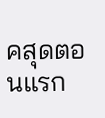คสุดตอนแรก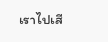เราไปเสี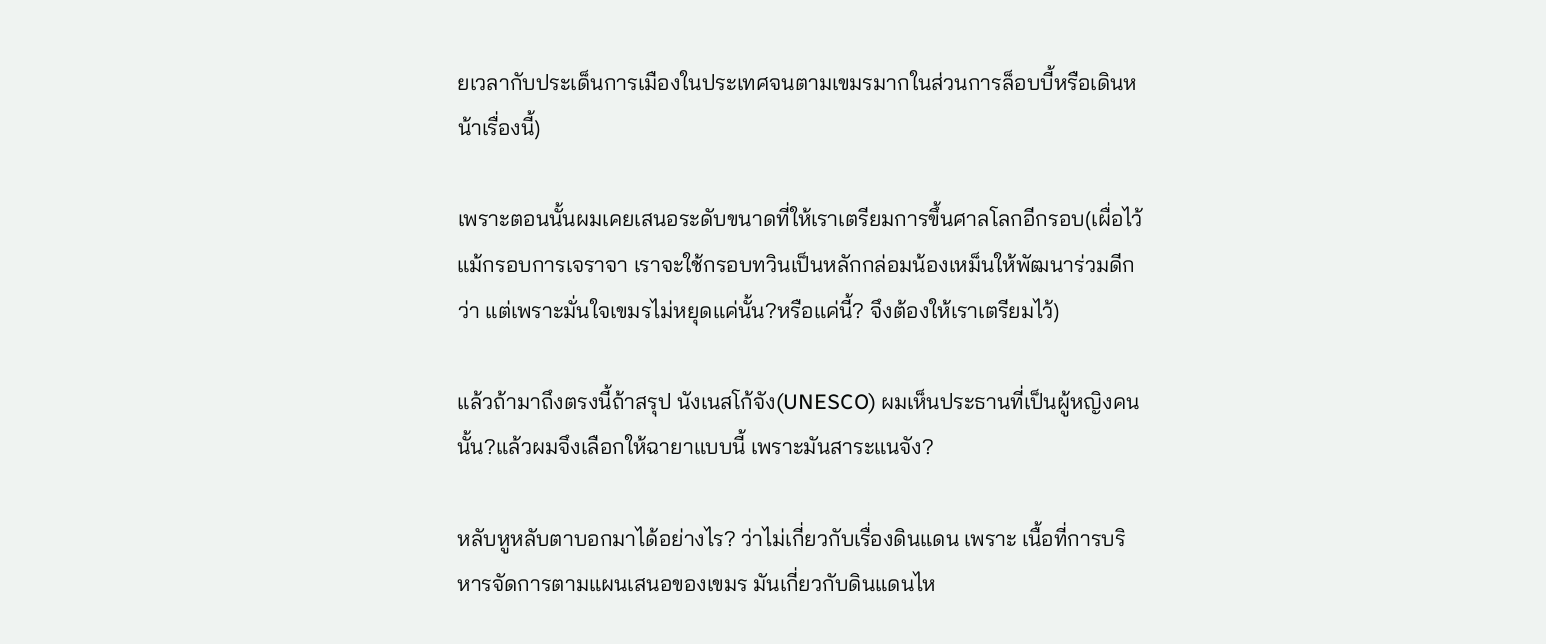ยเวลากับประเด็นการเมืองในประเทศจนตามเขมรมากในส่วนการล็อบบี้หรือเดินหน้าเรื่องนี้)

เพราะตอนนั้นผมเคยเสนอระดับขนาดที่ให้เราเตรียมการขึ้นศาลโลกอีกรอบ(เผื่อไว้ แม้กรอบการเจราจา เราจะใช้กรอบทวินเป็นหลักกล่อมน้องเหม็นให้พัฒนาร่วมดีกว่า แต่เพราะมั่นใจเขมรไม่หยุดแค่นั้น?หรือแค่นี้? จึงต้องให้เราเตรียมไว้)

แล้วถ้ามาถึงตรงนี้ถ้าสรุป นังเนสโก้จัง(UNESCO) ผมเห็นประธานที่เป็นผู้หญิงคนนั้น?แล้วผมจึงเลือกให้ฉายาแบบนี้ เพราะมันสาระแนจัง?

หลับหูหลับตาบอกมาได้อย่างไร? ว่าไม่เกี่ยวกับเรื่องดินแดน เพราะ เนื้อที่การบริหารจัดการตามแผนเสนอของเขมร มันเกี่ยวกับดินแดนไห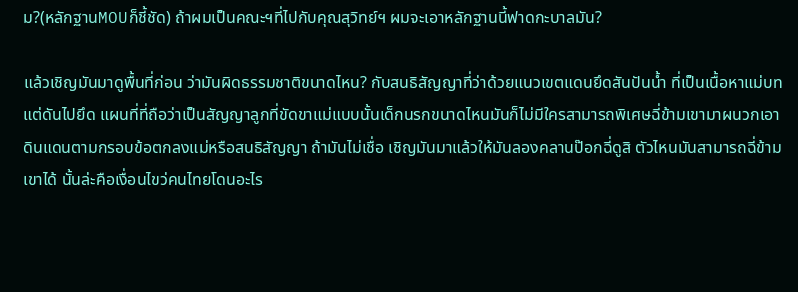ม?(หลักฐานMOUก็ชี้ชัด) ถ้าผมเป็นคณะฯที่ไปกับคุณสุวิทย์ฯ ผมจะเอาหลักฐานนี้ฟาดกะบาลมัน?

แล้วเชิญมันมาดูพื้นที่ก่อน ว่ามันผิดธรรมชาติขนาดไหน? กับสนธิสัญญาที่ว่าด้วยแนวเขตแดนยึดสันปันน้ำ ที่เป็นเนื้อหาแม่บท แต่ดันไปยึด แผนที่ที่ถือว่าเป็นสัญญาลูกที่ขัดขาแม่แบบนั้นเด็กนรกขนาดไหนมันก็ไม่มีใครสามารถพิเศษฉี่ข้ามเขามาผนวกเอาดินแดนตามกรอบข้อตกลงแม่หรือสนธิสัญญา ถ้ามันไม่เชื่อ เชิญมันมาแล้วให้มันลองคลานป๊อกฉี่ดูสิ ตัวไหนมันสามารถฉี่ข้ามเขาได้ นั้นล่ะคือเงื่อนไขว่คนไทยโดนอะไร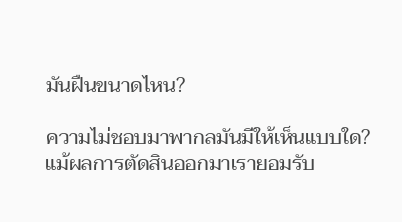มันฝืนขนาดไหน?

ความไม่ชอบมาพากลมันมีให้เห็นแบบใด? แม้ผลการตัดสินออกมาเรายอมรับ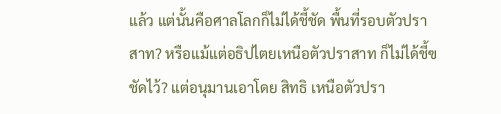แล้ว แต่นั้นคือศาลโลกก็ไม่ได้ชี้ชัด พื้นที่รอบตัวปราสาท? หรือแม้แต่อธิปไตยเหนือตัวปราสาท ก็ไม่ได้ชี้ฃชัดไว้? แต่อนุมานเอาโดย สิทธิ เหนือตัวปรา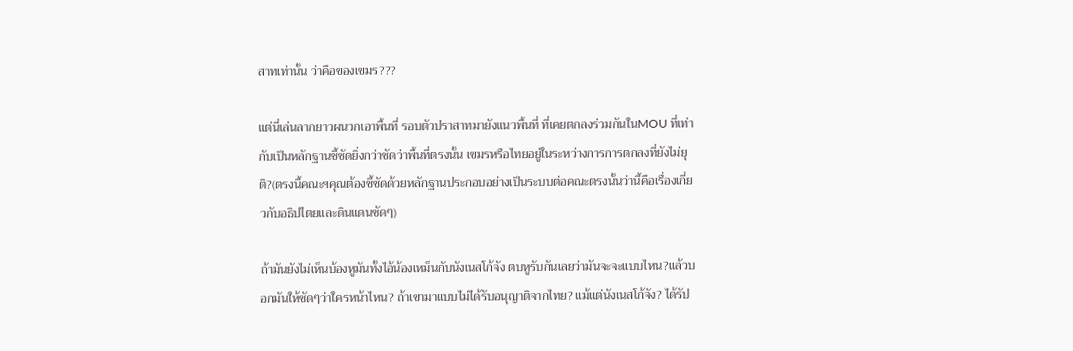สาทเท่านั้น ว่าคือของเขมร???

แต่นี่เล่นลากยาวผนวกเอาพื้นที่ รอบตัวปราสาทมายังแนวพื้นที่ ที่เคยตกลงร่วมกันในMOU ที่เท่ากับเป็นหลักฐานชี้ชัดยิ่งกว่าชัดว่าพื้นที่ตรงนั้น เขมรหรือไทยอยู่ในระหว่างการการตกลงที่ยังไม่ยุติ?(ตรงนี้คณะฯคุณต้องชี้ชัดด้วยหลักฐานประกอบอย่างเป็นระบบต่อคณะตรงนั้นว่านี้คือเรื่องเกี่ยวกับอธิปไตยและดินแดนชัดๆ)

ถ้ามันยังไม่เห็นบ้องหูมันทั้งไอ้น้องเหม็นกับนังเนสโก้จัง ตบหูรับกันเลยว่ามันจะจะแบบไหน?แล้วบอกมันให้ชัดๆว่าใครหน้าไหน? ถ้าเขามาแบบไม่ได้รับอนุญาติจากไทย? แม้แต่นังเนสโก้จัง? ได้รัป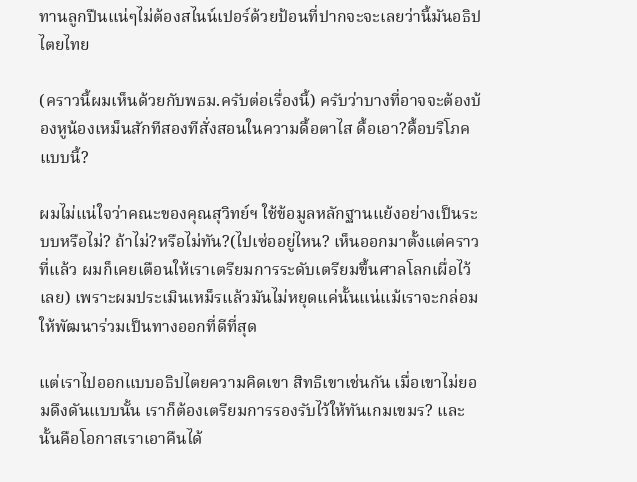ทานลูกปืนแน่ๆไม่ต้องสไนน์เปอร์ด้วยป้อนที่ปากจะจะเลยว่านี้มันอธิปไตยไทย

(คราวนี้ผมเห็นด้วยกับพธม.ครับต่อเรื่องนี้) ครับว่าบางที่อาจจะต้องบ้องหูน้องเหม็นสักทีสองทีสั่งสอนในความดื้อตาไส ดื้อเอา?ดื้อบริโภคแบบนี้?

ผมไม่แน่ใจว่าคณะของคุณสุวิทย์ฯ ใช้ข้อมูลหลักฐานแย้งอย่างเป็นระบบหรือไม่? ถ้าไม่?หรือไม่ทัน?(ไปเซ่ออยู่ไหน? เห็นออกมาตั้งแต่คราวที่แล้ว ผมก็เคยเตือนให้เราเตรียมการระดับเตรียมขึ้นศาลโลกเผื่อไว้เลย) เพราะผมประเมินเหม็รแล้วมันไม่หยุดแค่นั้นแน่แม้เราจะกล่อมให้พัฒนาร่วมเป็นทางออกที่ดีที่สุด

แต่เราไปออกแบบอธิปไตยความคิดเขา สิทธิเขาเช่นกัน เมื่อเขาไม่ยอมดึงดันแบบนั้น เราก็ต้องเตรียมการรองรับไว้ให้ทันเกมเขมร? และนั้นคือโอกาสเราเอาคืนได้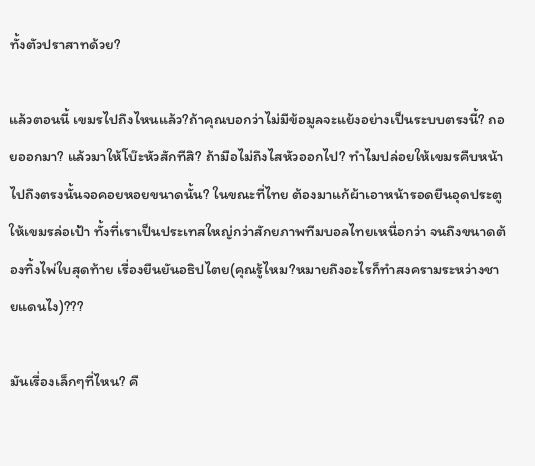ทั้งตัวปราสาทด้วย?

แล้วตอนนี้ เขมรไปถึงไหนแล้ว?ถ้าคุณบอกว่าไม่มีข้อมูลจะแย้งอย่างเป็นระบบตรงนี้? ถอยออกมา? แล้วมาให้โบ๊ะหัวสักทีสิ? ถ้ามือไม่ถึงไสหัวออกไป? ทำไมปล่อยให้เขมรคืบหน้าไปถึงตรงนั้นจอคอยหอยขนาดนั้น? ในขณะที่ไทย ต้องมาแก้ผ้าเอาหน้ารอดยืนอุดประตูให้เขมรล่อเป้า ทั้งที่เราเป็นประเทสใหญ่กว่าสักยภาพทีมบอลไทยเหนื่อกว่า จนถึงขนาดต้องทิ้งไพ่ใบสุดท้าย เรื่องยืนยันอธิปไตย(คุณรู้ไหม?หมายถึงอะไรก็ทำสงครามระหว่างชายแดนไง)???

มันเรื่องเล็กๆที่ไหน? คื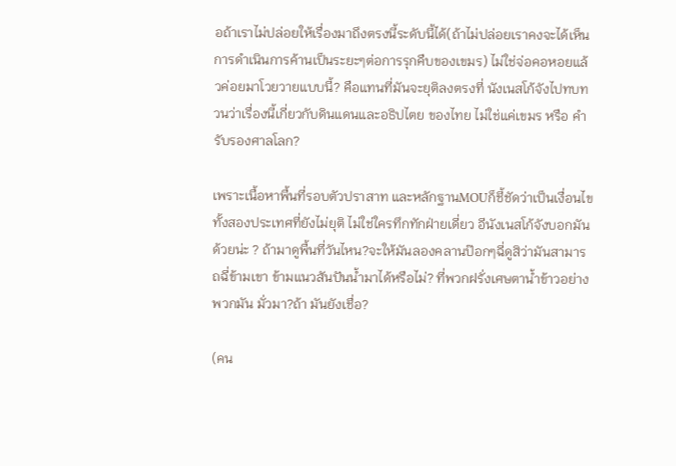อถ้าเราไม่ปล่อยให้เรื่องมาถึงตรงนี้ระดับนี้ได้(ถ้าไม่ปล่อยเราคงจะได้เห็นการดำเนินการค้านเป็นระยะๆต่อการรุกคืบของเขมร) ไม่ใช่จ่อคอหอยแล้วค่อยมาโวยวายแบบนี้? คือแทนที่มันจะยุติลงตรงที่ นังเนสโก้จังไปทบทวนว่าเรื่องนี้เกี่ยวกับดินแดนและอธิปไตย ของไทย ไม่ใช่แค่เขมร หรือ คำรับรองศาลโลก?

เพราะเนื้อหาพื้นที่รอบตัวปราสาท และหลักฐานMOUก็ชี้ชัดว่าเป็นเงื่อนไขทั้งสองประเทศที่ยังไม่ยุติ ไม่ใช่ใครทึกทักฝ่ายเดี่ยว อีนังเนสโก้จังบอกมันด้วยน่ะ ? ถ้ามาดูพื้นที่วันไหน?จะให้มันลองคลานป๊อกๆฉี่ดูสิว่ามันสามารถฉี่ข้ามเขา ข้ามแนวสันปันน้ำมาได้หรือไม่? ที่พวกฝรั่งเศษตาน้ำข้าวอย่างพวกมัน มั่วมา?ถ้า มันยังเชื่อ?

(คน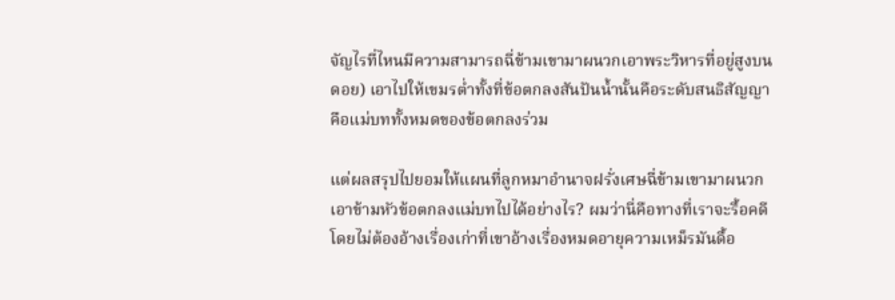จัญไรที่ไหนมีความสามารถฉี่ข้ามเขามาผนวกเอาพระวิหารที่อยู่สูงบนดอย) เอาไปให้เขมรต่ำทั้งที่ข้อตกลงสันปันน้ำนั้นคือระดับสนธิสัญญาคือแม่บททั้งหมดของข้อตกลงร่วม

แต่ผลสรุปไปยอมให้แผนที่ลูกหมาอำนาจฝรั่งเศษฉี่ข้ามเขามาผนวกเอาข้ามหัวข้อตกลงแม่บทไปได้อย่างไร? ผมว่านี่คือทางที่เราจะรื้อคดี โดยไม่ต้องอ้างเรื่องเก่าที่เขาอ้างเรื่องหมดอายุความเหม็รมันดื้อ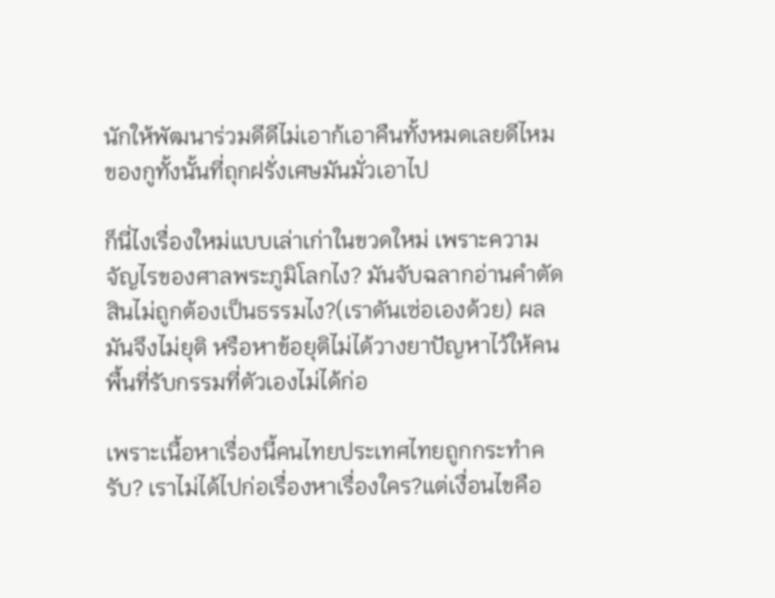นักให้พัฒนาร่วมดีดีไม่เอาก้เอาคืนทั้งหมดเลยดีไหม ของกูทั้งนั้นที่ถุกฝรั่งเศษมันมั่วเอาไป

ก็นี่ไงเรื่องใหม่แบบเล่าเก่าในขวดใหม่ เพราะความจัญไรของศาลพระภูมิโลกไง? มันจับฉลากอ่านคำตัดสินไม่ถูกต้องเป็นธรรมไง?(เราดันเซ่อเองด้วย) ผลมันจึงไม่ยุติ หรือหาข้อยุติไม่ได้วางยาปัญหาไว้ให้คนพื้นที่รับกรรมที่ตัวเองไม่ได้ก่อ

เพราะเนื้อหาเรื่องนี้คนไทยประเทศไทยถูกกระทำครับ? เราไม่ได้ไปก่อเรื่องหาเรื่องใคร?แต่เงื่อนไขคือ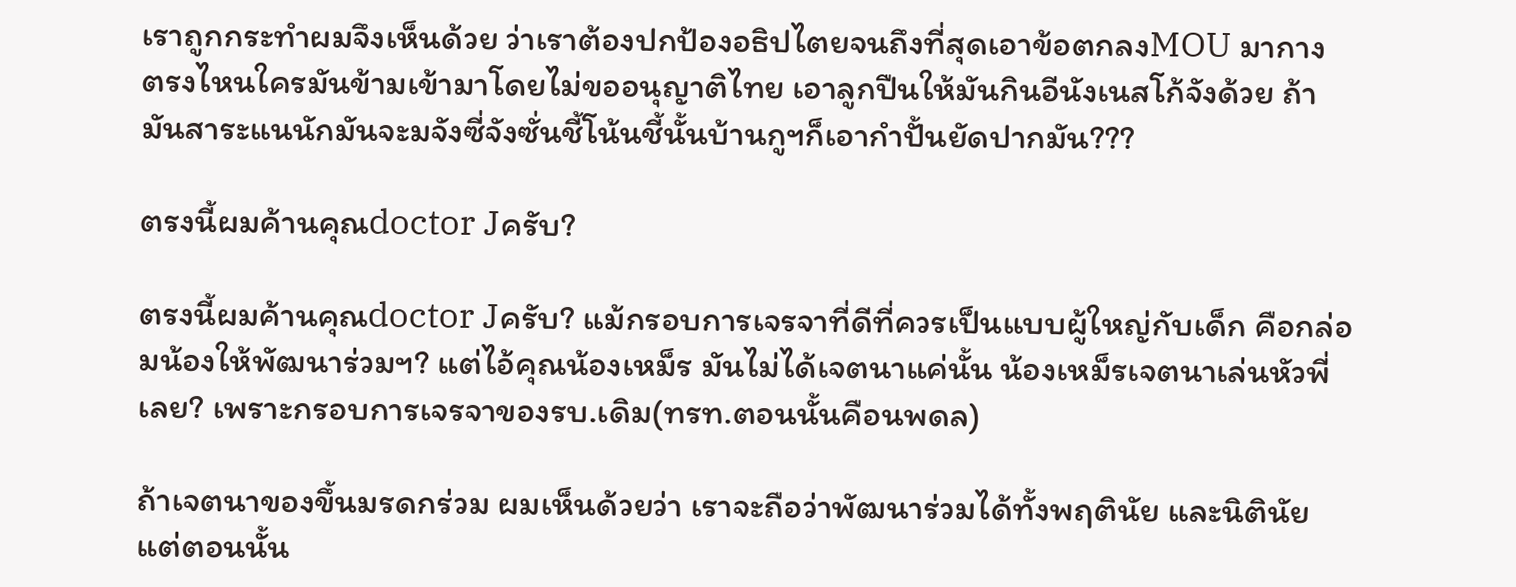เราถูกกระทำผมจึงเห็นด้วย ว่าเราต้องปกป้องอธิปไตยจนถึงที่สุดเอาข้อตกลงMOU มากาง ตรงไหนใครมันข้ามเข้ามาโดยไม่ขออนุญาติไทย เอาลูกปืนให้มันกินอีนังเนสโก้จังด้วย ถ้ามันสาระแนนักมันจะมจังซี่จังซั่นชี้โน้นชี้นั้นบ้านกูฯก็เอากำปั้นยัดปากมัน???

ตรงนี้ผมค้านคุณdoctor Jครับ?

ตรงนี้ผมค้านคุณdoctor Jครับ? แม้กรอบการเจรจาที่ดีที่ควรเป็นแบบผู้ใหญ่กับเด็ก คือกล่อมน้องให้พัฒนาร่วมฯ? แต่ไอ้คุณน้องเหม็ร มันไม่ได้เจตนาแค่นั้น น้องเหม็รเจตนาเล่นหัวพี่เลย? เพราะกรอบการเจรจาของรบ.เดิม(ทรท.ตอนนั้นคือนพดล)

ถ้าเจตนาของขึ้นมรดกร่วม ผมเห็นด้วยว่า เราจะถือว่าพัฒนาร่วมได้ทั้งพฤตินัย และนิตินัย แต่ตอนนั้น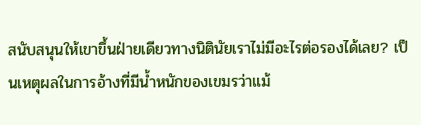สนับสนุนให้เขาขึ้นฝ่ายเดียวทางนิตินัยเราไม่มีอะไรต่อรองได้เลย? เป็นเหตุผลในการอ้างที่มีน้ำหนักของเขมรว่าแม้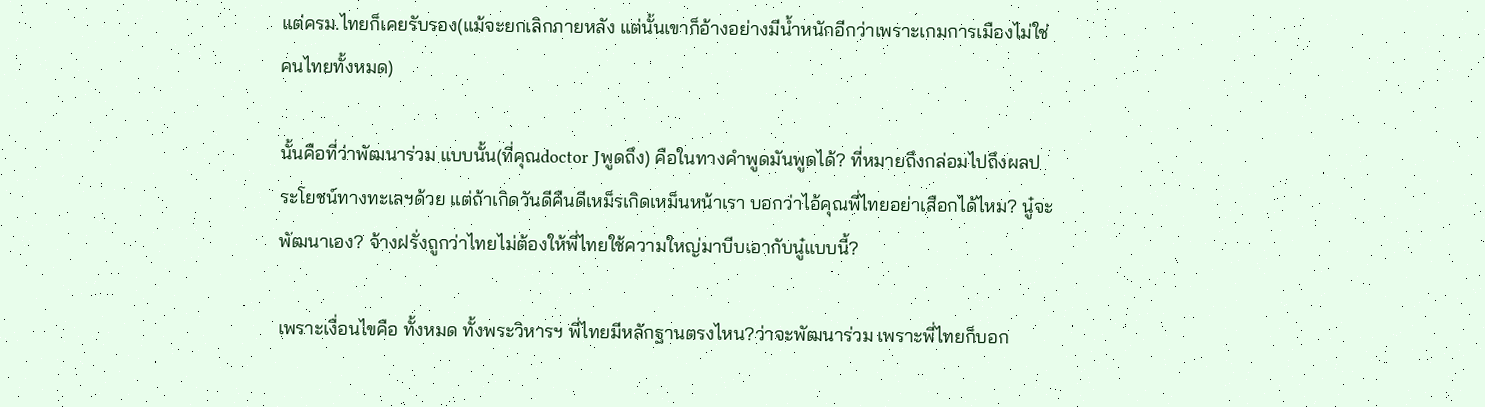แต่ครม.ไทยก็เคยรับรอง(แม้จะยกเลิกภายหลัง แต่นั้นเขาก็อ้างอย่างมีน้ำหนักอีกว่าเพราะเกมการเมืองไม่ใช่คนไทยทั้งหมด)

นั้นคือที่ว่าพัฒนาร่วม แบบนั้น(ที่คุณdoctor Jพูดถึง) คือในทางคำพูดมันพูดได้? ที่หมายถึงกล่อมไปถึงผลประโยชน์ทางทะเลฯด้วย แต่ถ้าเกิดวันดีคืนดีเหม็รเกิดเหม็นหน้าเรา บอกว่าไอ้คุณพี่ไทยอย่าเสือกได้ไหม? นู๋จะพัฒนาเอง? จ้างฝรั่งถูกว่าไทยไม่ต้องให้พี่ไทยใช้ความใหญ่มาบีบเอากับนู๋แบบนี้?

เพราะเงื่อนไขคือ ทั้งหมด ทั้งพระวิหารฯ พี่ไทยมีหลักฐานตรงไหน?ว่าจะพัฒนาร่วม เพราะพี่ไทยก็บอก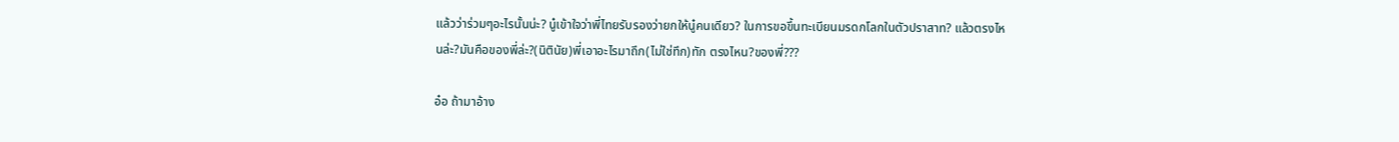แล้วว่าร่วมๆอะไรนั้นน่ะ? นู๋เข้าใจว่าพี่ไทยรับรองว่ายกให้นู๋คนเดียว? ในการขอขึ้นทะเบียนมรดกโลกในตัวปราสาท? แล้วตรงไหนล่ะ?มันคือของพี่ล่ะ?(นิตินัย)พี่เอาอะไรมาถึก(ไม่ใช่ทึก)ทัก ตรงไหน?ของพี่???

อ๋อ ถ้ามาอ้าง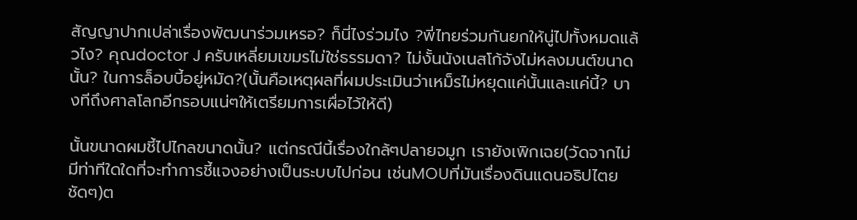สัญญาปากเปล่าเรื่องพัฒนาร่วมเหรอ? ก็นี่ไงร่วมไง ?พี่ไทยร่วมกันยกให้นู่ไปทั้งหมดแล้วไง? คุณdoctor J ครับเหลี่ยมเขมรไม่ใช่ธรรมดา? ไม่งั้นนังเนสโก้จังไม่หลงมนต์ขนาดนั้น? ในการล็อบบี้อยู่หมัด?(นั้นคือเหตุผลที่ผมประเมินว่าเหม็รไม่หยุดแค่นั้นและแค่นี้? บางทีถึงศาลโลกอีกรอบแน่ๆให้เตรียมการเผื่อไว้ให้ดี)

นั้นขนาดผมชี้ไปไกลขนาดนั้น? แต่กรณีนี้เรื่องใกล้ๆปลายจมูก เรายังเพิกเฉย(วัดจากไม่มีท่าทีใดใดที่จะทำการชี้แจงอย่างเป็นระบบไปก่อน เช่นMOUที่มันเรื่องดินแดนอธิปไตยชัดๆ)ต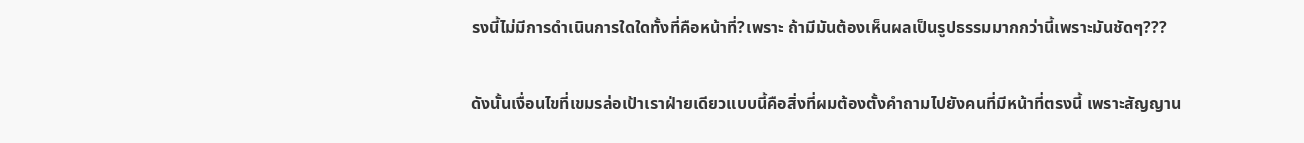รงนี้ไม่มีการดำเนินการใดใดทั้งที่คือหน้าที่?เพราะ ถ้ามีมันต้องเห็นผลเป็นรูปธรรมมากกว่านี้เพราะมันชัดๆ???

ดังนั้นเงื่อนไขที่เขมรล่อเป้าเราฝ่ายเดียวแบบนี้คือสิ่งที่ผมต้องตั้งคำถามไปยังคนที่มีหน้าที่ตรงนี้ เพราะสัญญาน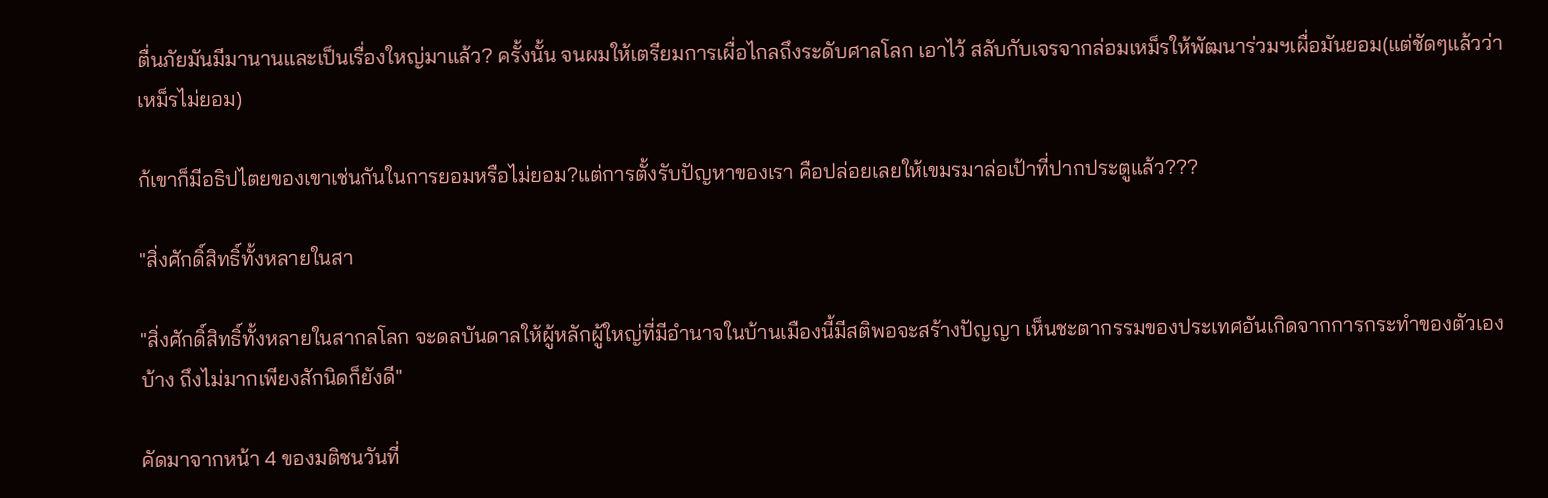ตื่นภัยมันมีมานานและเป็นเรื่องใหญ่มาแล้ว? ครั้งนั้น จนผมให้เตรียมการเผื่อไกลถึงระดับศาลโลก เอาไว้ สลับกับเจรจากล่อมเหม็รให้พัฒนาร่วมฯเผื่อมันยอม(แต่ชัดๆแล้วว่าเหม็รไม่ยอม)

ก้เขาก็มีอธิปไตยของเขาเช่นกันในการยอมหรือไม่ยอม?แต่การตั้งรับปัญหาของเรา คือปล่อยเลยให้เขมรมาล่อเป้าที่ปากประตูแล้ว???

"สิ่งศักดิ์สิทธิ์ทั้งหลายในสา

"สิ่งศักดิ์สิทธิ์ทั้งหลายในสากลโลก จะดลบันดาลให้ผู้หลักผู้ใหญ่ที่มีอำนาจในบ้านเมืองนี้มีสติพอจะสร้างปัญญา เห็นชะตากรรมของประเทศอันเกิดจากการกระทำของตัวเองบ้าง ถึงไม่มากเพียงสักนิดก็ยังดี"

คัดมาจากหน้า 4 ของมติชนวันที่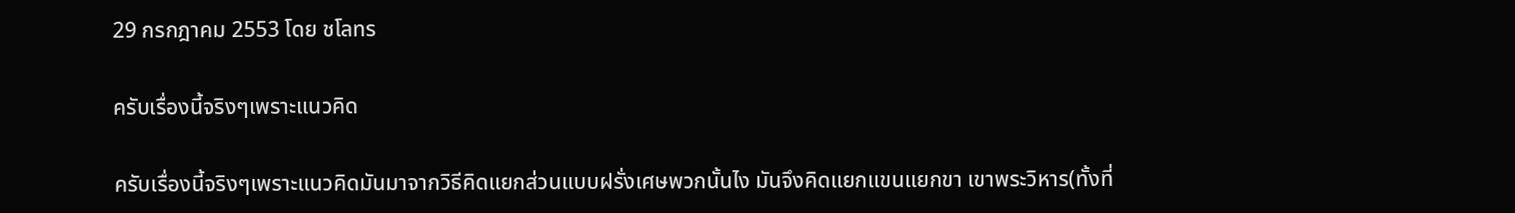29 กรกฎาคม 2553 โดย ชโลทร

ครับเรื่องนี้จริงๆเพราะแนวคิด

ครับเรื่องนี้จริงๆเพราะแนวคิดมันมาจากวิธีคิดแยกส่วนแบบฝรั่งเศษพวกนั้นไง มันจึงคิดแยกแขนแยกขา เขาพระวิหาร(ทั้งที่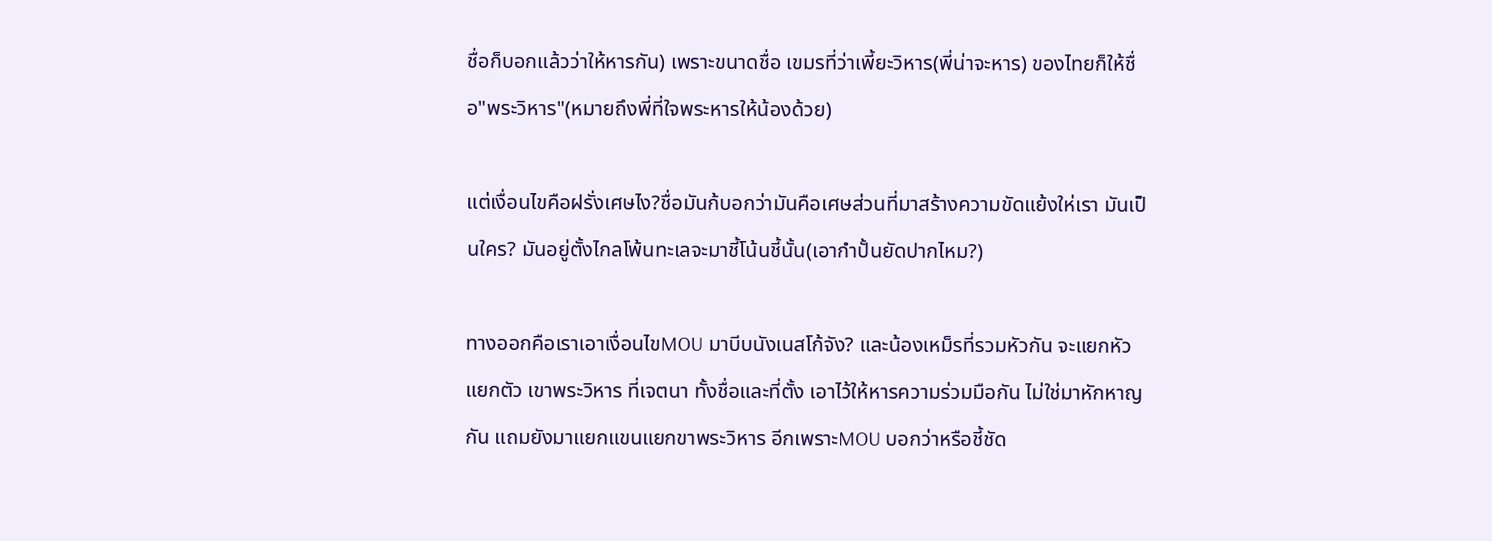ชื่อก็บอกแล้วว่าให้หารกัน) เพราะขนาดชื่อ เขมรที่ว่าเพี้ยะวิหาร(พี่น่าจะหาร) ของไทยก็ให้ชื่อ"พระวิหาร"(หมายถึงพี่ที่ใจพระหารให้น้องด้วย)

แต่เงื่อนไขคือฝรั่งเศษไง?ชื่อมันก้บอกว่ามันคือเศษส่วนที่มาสร้างความขัดแย้งให่เรา มันเป็นใคร? มันอยู่ตั้งไกลโพ้นทะเลจะมาชี้โน้นชี้นั้น(เอากำปั้นยัดปากไหม?)

ทางออกคือเราเอาเงื่อนไขMOU มาบีบนังเนสโก้จัง? และน้องเหม็รที่รวมหัวกัน จะแยกหัวแยกตัว เขาพระวิหาร ที่เจตนา ทั้งชื่อและที่ตั้ง เอาไว้ให้หารความร่วมมือกัน ไม่ใช่มาหักหาญกัน แถมยังมาแยกแขนแยกขาพระวิหาร อีกเพราะMOU บอกว่าหรือชี้ชัด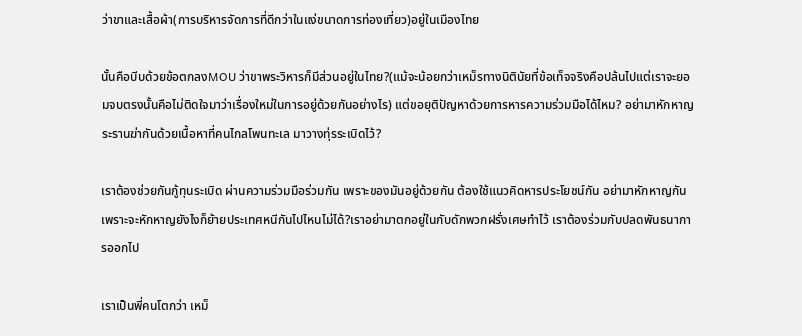ว่าขาและเสื้อผ้า(การบริหารจัดการที่ดีกว่าในแง่ขนาดการท่องเที่ยว)อยู่ในเมืองไทย

นั้นคือบีบด้วยข้อตกลงMOU ว่าขาพระวิหารก็มีส่วนอยู่ในไทย?(แม้จะน้อยกว่าเหม็รทางนิตินัยที่ข้อเท็จจริงคือปล้นไปแต่เราจะยอมจบตรงนั้นคือไม่ติดใจมาว่าเรื่องใหม่ในการอยู่ด้วยกันอย่างไร) แต่ขอยุติปัญหาด้วยการหารความร่วมมือได้ไหม? อย่ามาหักหาญ ระรานฆ่ากันด้วยเนื้อหาที่คนไกลโพนทะเล มาวางทุ่รระเบิดไว้?

เราต้องช่วยกันกู้ทุนระเบิด ผ่านความร่วมมือร่วมกัน เพราะของมันอยู่ด้วยกัน ต้องใช้แนวคิดหารประโยชน์กัน อย่ามาหักหาญกัน เพราะจะหักหาญยังไงก็ย้ายประเทศหนีกันไปไหนไม่ได้?เราอย่ามาตกอยู่ในกับดักพวกฝรั่งเศษทำไว้ เราต้องร่วมกับปลดพันธนาการออกไป

เราเป็นพี่คนโตกว่า เหม็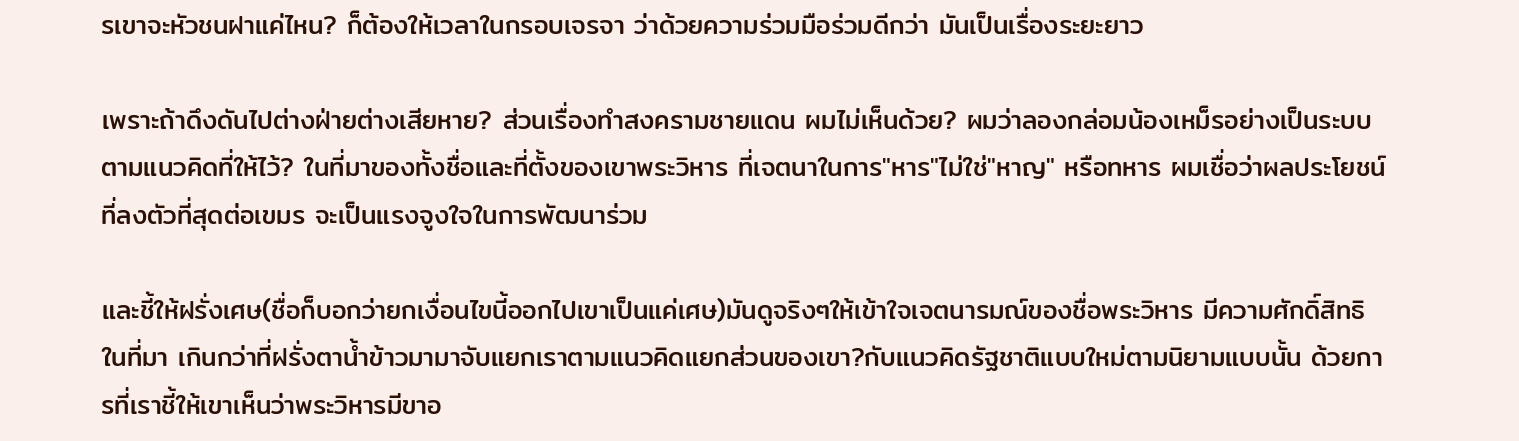รเขาจะหัวชนฝาแค่ไหน? ก็ต้องให้เวลาในกรอบเจรจา ว่าด้วยความร่วมมือร่วมดีกว่า มันเป็นเรื่องระยะยาว

เพราะถ้าดึงดันไปต่างฝ่ายต่างเสียหาย? ส่วนเรื่องทำสงครามชายแดน ผมไม่เห็นด้วย? ผมว่าลองกล่อมน้องเหม็รอย่างเป็นระบบตามแนวคิดที่ให้ไว้? ในที่มาของทั้งชื่อและที่ตั้งของเขาพระวิหาร ที่เจตนาในการ"หาร"ไม่ใช่"หาญ" หรือทหาร ผมเชื่อว่าผลประโยชน์ที่ลงตัวที่สุดต่อเขมร จะเป็นแรงจูงใจในการพัฒนาร่วม

และชี้ให้ฝรั่งเศษ(ชื่อก็บอกว่ายกเงื่อนไขนี้ออกไปเขาเป็นแค่เศษ)มันดูจริงๆให้เข้าใจเจตนารมณ์ของชื่อพระวิหาร มีความศักดิ์สิทธิในที่มา เกินกว่าที่ฝรั่งตาน้ำข้าวมามาจับแยกเราตามแนวคิดแยกส่วนของเขา?กับแนวคิดรัฐชาติแบบใหม่ตามนิยามแบบนั้น ด้วยการที่เราชี้ให้เขาเห็นว่าพระวิหารมีขาอ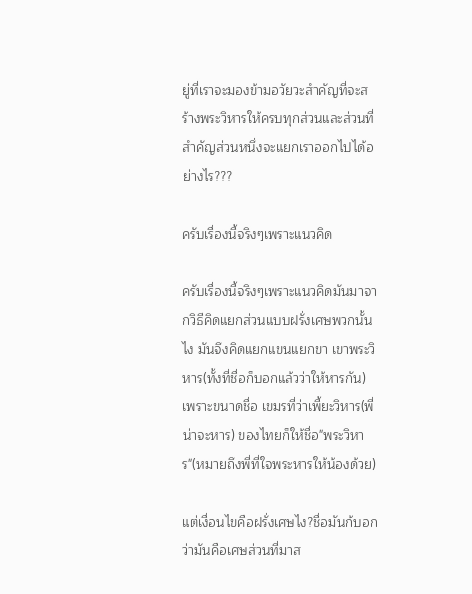ยู่ที่เราจะมองข้ามอวัยวะสำคัญที่จะสร้างพระวิหารให้ครบทุกส่วนและส่วนที่สำคัญส่วนหนึ่งจะแยกเราออกไปได้อย่างไร???

ครับเรื่องนี้จริงๆเพราะแนวคิด

ครับเรื่องนี้จริงๆเพราะแนวคิดมันมาจากวิธีคิดแยกส่วนแบบฝรั่งเศษพวกนั้นไง มันจึงคิดแยกแขนแยกขา เขาพระวิหาร(ทั้งที่ชื่อก็บอกแล้วว่าให้หารกัน) เพราะขนาดชื่อ เขมรที่ว่าเพี้ยะวิหาร(พี่น่าจะหาร) ของไทยก็ให้ชื่อ"พระวิหาร"(หมายถึงพี่ที่ใจพระหารให้น้องด้วย)

แต่เงื่อนไขคือฝรั่งเศษไง?ชื่อมันก้บอกว่ามันคือเศษส่วนที่มาส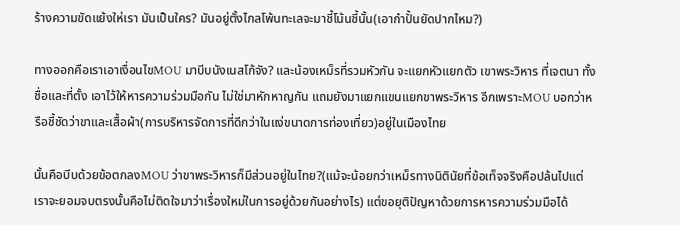ร้างความขัดแย้งให่เรา มันเป็นใคร? มันอยู่ตั้งไกลโพ้นทะเลจะมาชี้โน้นชี้นั้น(เอากำปั้นยัดปากไหม?)

ทางออกคือเราเอาเงื่อนไขMOU มาบีบนังเนสโก้จัง? และน้องเหม็รที่รวมหัวกัน จะแยกหัวแยกตัว เขาพระวิหาร ที่เจตนา ทั้งชื่อและที่ตั้ง เอาไว้ให้หารความร่วมมือกัน ไม่ใช่มาหักหาญกัน แถมยังมาแยกแขนแยกขาพระวิหาร อีกเพราะMOU บอกว่าหรือชี้ชัดว่าขาและเสื้อผ้า(การบริหารจัดการที่ดีกว่าในแง่ขนาดการท่องเที่ยว)อยู่ในเมืองไทย

นั้นคือบีบด้วยข้อตกลงMOU ว่าขาพระวิหารก็มีส่วนอยู่ในไทย?(แม้จะน้อยกว่าเหม็รทางนิตินัยที่ข้อเท็จจริงคือปล้นไปแต่เราจะยอมจบตรงนั้นคือไม่ติดใจมาว่าเรื่องใหม่ในการอยู่ด้วยกันอย่างไร) แต่ขอยุติปัญหาด้วยการหารความร่วมมือได้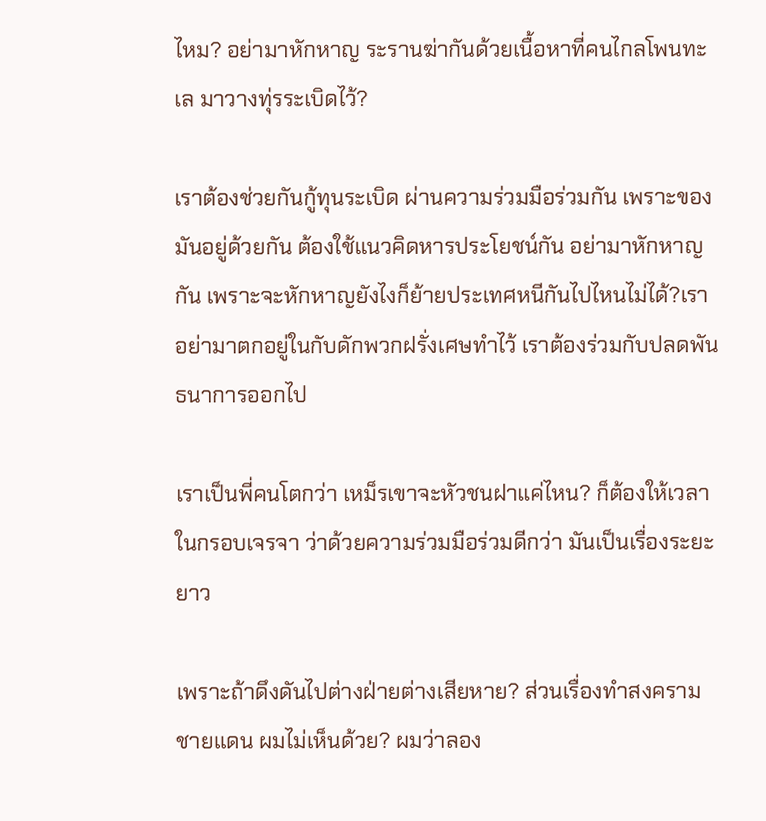ไหม? อย่ามาหักหาญ ระรานฆ่ากันด้วยเนื้อหาที่คนไกลโพนทะเล มาวางทุ่รระเบิดไว้?

เราต้องช่วยกันกู้ทุนระเบิด ผ่านความร่วมมือร่วมกัน เพราะของมันอยู่ด้วยกัน ต้องใช้แนวคิดหารประโยชน์กัน อย่ามาหักหาญกัน เพราะจะหักหาญยังไงก็ย้ายประเทศหนีกันไปไหนไม่ได้?เราอย่ามาตกอยู่ในกับดักพวกฝรั่งเศษทำไว้ เราต้องร่วมกับปลดพันธนาการออกไป

เราเป็นพี่คนโตกว่า เหม็รเขาจะหัวชนฝาแค่ไหน? ก็ต้องให้เวลาในกรอบเจรจา ว่าด้วยความร่วมมือร่วมดีกว่า มันเป็นเรื่องระยะยาว

เพราะถ้าดึงดันไปต่างฝ่ายต่างเสียหาย? ส่วนเรื่องทำสงครามชายแดน ผมไม่เห็นด้วย? ผมว่าลอง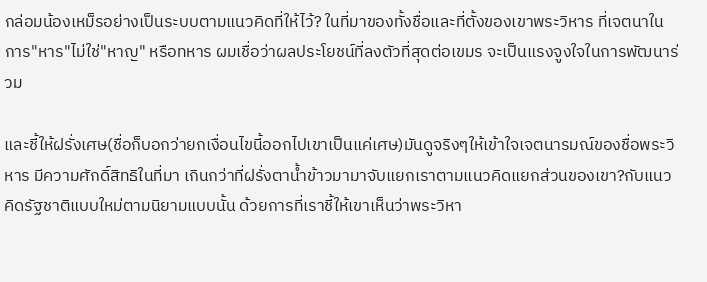กล่อมน้องเหม็รอย่างเป็นระบบตามแนวคิดที่ให้ไว้? ในที่มาของทั้งชื่อและที่ตั้งของเขาพระวิหาร ที่เจตนาในการ"หาร"ไม่ใช่"หาญ" หรือทหาร ผมเชื่อว่าผลประโยชน์ที่ลงตัวที่สุดต่อเขมร จะเป็นแรงจูงใจในการพัฒนาร่วม

และชี้ให้ฝรั่งเศษ(ชื่อก็บอกว่ายกเงื่อนไขนี้ออกไปเขาเป็นแค่เศษ)มันดูจริงๆให้เข้าใจเจตนารมณ์ของชื่อพระวิหาร มีความศักดิ์สิทธิในที่มา เกินกว่าที่ฝรั่งตาน้ำข้าวมามาจับแยกเราตามแนวคิดแยกส่วนของเขา?กับแนวคิดรัฐชาติแบบใหม่ตามนิยามแบบนั้น ด้วยการที่เราชี้ให้เขาเห็นว่าพระวิหา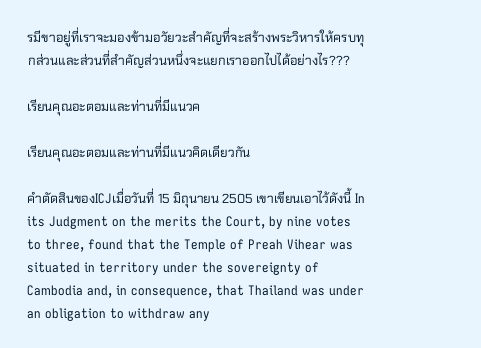รมีขาอยู่ที่เราจะมองข้ามอวัยวะสำคัญที่จะสร้างพระวิหารให้ครบทุกส่วนและส่วนที่สำคัญส่วนหนึ่งจะแยกเราออกไปได้อย่างไร???

เรียนคุณอะตอมและท่านที่มีแนวค

เรียนคุณอะตอมและท่านที่มีแนวคิดเดียวกัน

คำตัดสินของICJเมื่อวันที่ 15 มิถุนายน 2505 เขาเขียนเอาไว้ดังนี้ In its Judgment on the merits the Court, by nine votes to three, found that the Temple of Preah Vihear was situated in territory under the sovereignty of Cambodia and, in consequence, that Thailand was under an obligation to withdraw any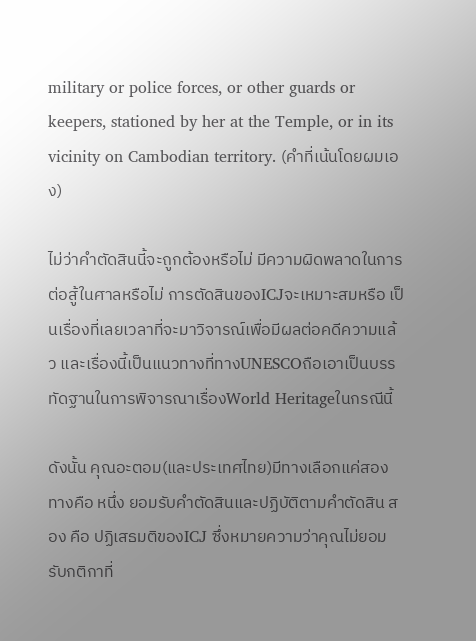military or police forces, or other guards or keepers, stationed by her at the Temple, or in its vicinity on Cambodian territory. (คำที่เน้นโดยผมเอง)

ไม่ว่าคำตัดสินนี้จะถูกต้องหรือไม่ มีความผิดพลาดในการต่อสู้ในศาลหรือไม่ การตัดสินของICJจะเหมาะสมหรือ เป็นเรื่องที่เลยเวลาที่จะมาวิจารณ์เพื่อมีผลต่อคดีความแล้ว และเรื่องนี้เป็นแนวทางที่ทางUNESCOถือเอาเป็นบรรทัดฐานในการพิจารณาเรื่องWorld Heritageในกรณีนี้

ดังนั้น คุณอะตอม(และประเทศไทย)มีทางเลือกแค่สองทางคือ หนึ่ง ยอมรับคำตัดสินและปฏิบัติตามคำตัดสิน สอง คือ ปฏิเสธมติของICJ ซึ่งหมายความว่าคุณไม่ยอมรับกติกาที่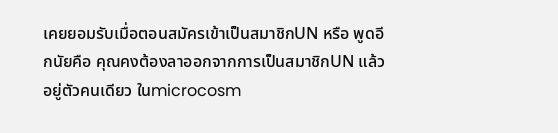เคยยอมรับเมื่อตอนสมัครเข้าเป็นสมาชิกUN หรือ พูดอีกนัยคือ คุณคงต้องลาออกจากการเป็นสมาชิกUN แล้วอยู่ตัวคนเดียว ในmicrocosm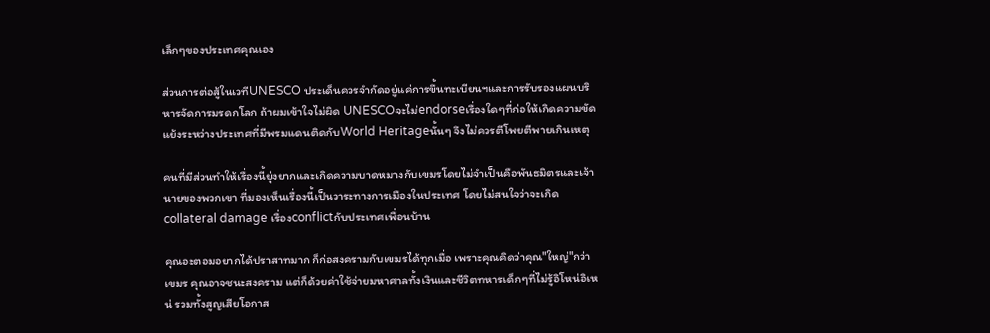เล็กๆของประเทศคุณเอง

ส่วนการต่อสู้ในเวทีUNESCO ประเด็นควรจำกัดอยู่แค่การขึ้นทะเบียนฯและการรับรองแผนบริหารจัดการมรดกโลก ถ้าผมเข้าใจไม่ผิด UNESCOจะไม่endorseเรื่องใดๆที่ก่อให้เกิดความขัดแย้งระหว่างประเทศที่มีพรมแดนติดกับWorld Heritageนั้นๆ จึงไม่ควรตีโพยตีพายเกินเหตุ

คนที่มีส่วนทำให้เรื่องนี้ยุ่งยากและเกิดความบาดหมางกับเขมรโดยไม่จำเป็นคือพันธมิตรและเจ้านายของพวกเขา ที่มองเห็นเรื่องนี้เป็นวาระทางการเมืองในประเทศ โดยไม่สนใจว่าจะเกิดcollateral damage เรื่องconflictกับประเทศเพื่อนบ้าน

คุณอะตอมอยากได้ปราสาทมาก ก็ก่อสงครามกับเขมรได้ทุกเมื่อ เพราะคุณคิดว่าคุณ"ใหญ่"กว่าเขมร คุณอาจชนะสงคราม แต่ก็ด้วยค่าใช้จ่ายมหาศาลทั้งเงินและชีวิตทหารเด็กๆที่ไม่รู้อิโหน่อิเหน่ รวมทั้งสูญเสียโอกาส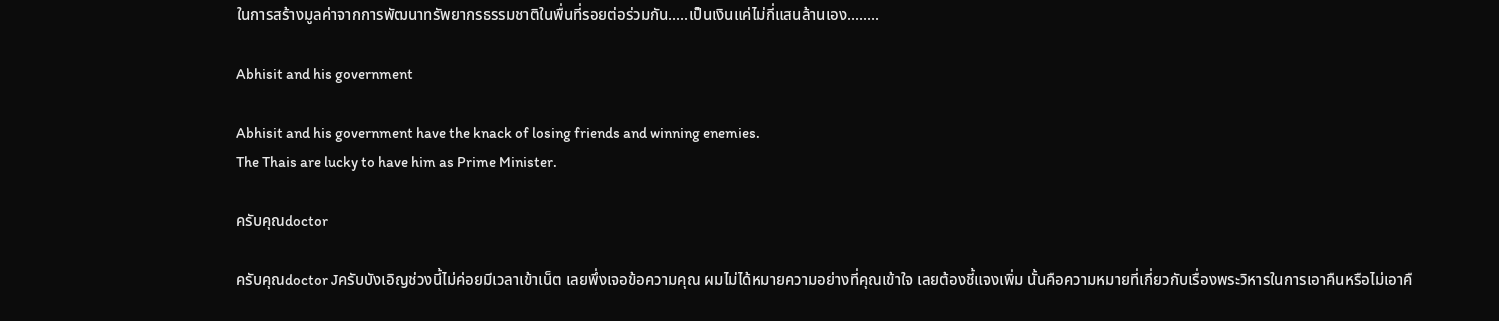ในการสร้างมูลค่าจากการพัฒนาทรัพยากรธรรมชาติในพื่นที่รอยต่อร่วมกัน.....เป็นเงินแค่ไม่กี่แสนล้านเอง........

Abhisit and his government

Abhisit and his government have the knack of losing friends and winning enemies.
The Thais are lucky to have him as Prime Minister.

ครับคุณdoctor

ครับคุณdoctor Jครับบังเอิญช่วงนี้ไม่ค่อยมีเวลาเข้าเน็ต เลยพึ่งเจอข้อความคุณ ผมไม่ได้หมายความอย่างที่คุณเข้าใจ เลยต้องชี้แจงเพิ่ม นั้นคือความหมายที่เกี่ยวกับเรื่องพระวิหารในการเอาคืนหรือไม่เอาคื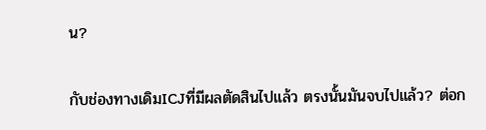น?

กับช่องทางเดิมICJที่มีผลตัดสินไปแล้ว ตรงนั้นมันจบไปแล้ว? ต่อก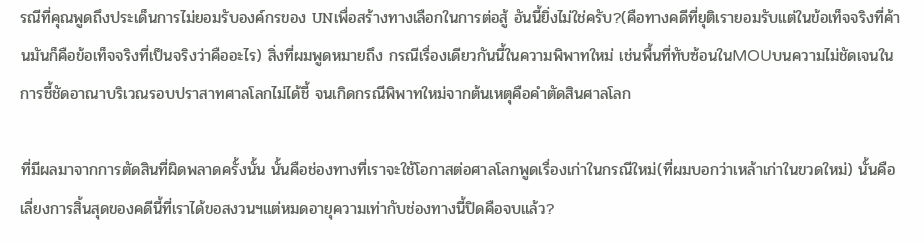รณีที่คุณพูดถึงประเด็นการไม่ยอมรับองค์กรของ UNเพื่อสร้างทางเลือกในการต่อสู้ อันนี้ยิ่งไม่ใช่ครับ?(คือทางคดีที่ยุติเรายอมรับแต่ในข้อเท็จจริงที่ค้านมันก็คือข้อเท็จจริงที่เป็นจริงว่าคืออะไร) สิ่งที่ผมพูดหมายถึง กรณีเรื่องเดียวกันนี้ในความพิพาทใหม่ เช่นพื้นที่ทับซ้อนในMOUบนความไม่ชัดเจนในการชี้ชัดอาณาบริเวณรอบปราสาทศาลโลกไม่ได้ชี้ จนเกิดกรณีพิพาทใหม่จากต้นเหตุคือคำตัดสินศาลโลก

ที่มีผลมาจากการตัดสินที่ผิดพลาดครั้งนั้น นั้นคือช่องทางที่เราจะใช้โอกาสต่อศาลโลกพูดเรื่องเก่าในกรณีใหม่(ที่ผมบอกว่าเหล้าเก่าในขวดใหม่) นั้นคือเลี่ยงการสิ้นสุดของคดีนี้ที่เราได้ขอสงวนฯแต่หมดอายุความเท่ากับช่องทางนี้ปิดคือจบแล้ว?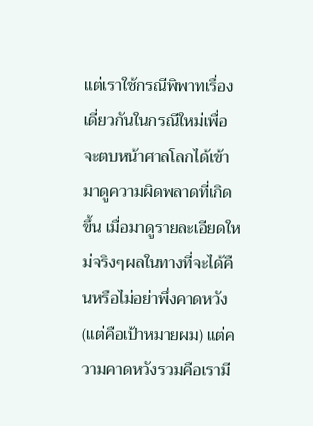แต่เราใช้กรณีพิพาทเรื่องเดี่ยวกันในกรณีใหม่เพื่อจะตบหน้าศาลโลกได้เข้ามาดูความผิดพลาดที่เกิดขึ้น เมื่อมาดูรายละเอียดใหม่จริงๆผลในทางที่จะได้คืนหรือไม่อย่าพึ่งคาดหวัง(แต่คือเป้าหมายผม) แต่ความคาดหวังรวมคือเรามี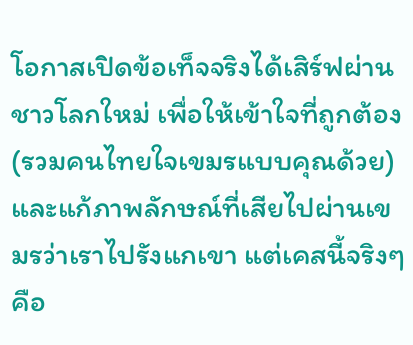โอกาสเปิดข้อเท็จจริงได้เสิร์ฟผ่านชาวโลกใหม่ เพื่อให้เข้าใจที่ถูกต้อง(รวมคนไทยใจเขมรแบบคุณด้วย)และแก้ภาพลักษณ์ที่เสียไปผ่านเขมรว่าเราไปรังแกเขา แต่เคสนี้จริงๆคือ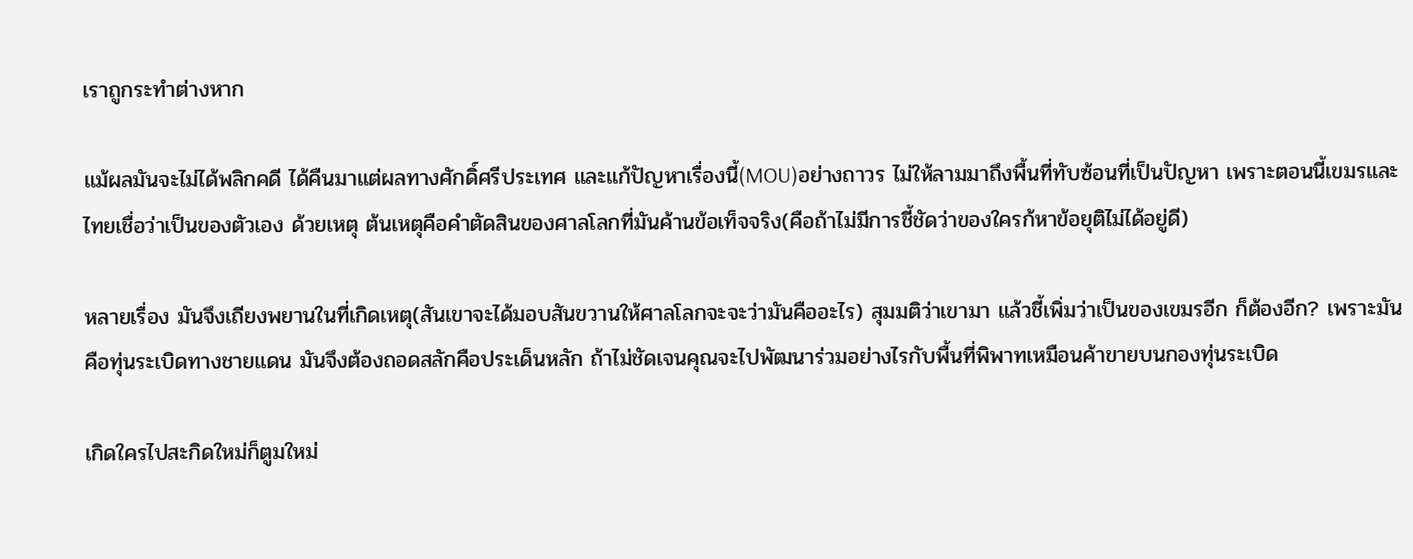เราถูกระทำต่างหาก

แม้ผลมันจะไม่ได้พลิกคดี ได้คืนมาแต่ผลทางศักดิ์ศรีประเทศ และแก้ปัญหาเรื่องนี้(MOU)อย่างถาวร ไม่ให้ลามมาถึงพื้นที่ทับซ้อนที่เป็นปัญหา เพราะตอนนี้เขมรและไทยเชื่อว่าเป็นของตัวเอง ด้วยเหตุ ต้นเหตุคือคำตัดสินของศาลโลกที่มันค้านข้อเท็จจริง(คือถ้าไม่มีการชี้ชัดว่าของใครก้หาข้อยุติไม่ได้อยู่ดี)

หลายเรื่อง มันจึงเถียงพยานในที่เกิดเหตุ(สันเขาจะได้มอบสันขวานให้ศาลโลกจะจะว่ามันคืออะไร) สุมมติว่าเขามา แล้วชี้เพิ่มว่าเป็นของเขมรอีก ก็ต้องอีก? เพราะมันคือทุ่นระเบิดทางชายแดน มันจึงต้องถอดสลักคือประเด็นหลัก ถ้าไม่ชัดเจนคุณจะไปพัฒนาร่วมอย่างไรกับพื้นที่พิพาทเหมือนค้าขายบนกองทุ่นระเบิด

เกิดใครไปสะกิดใหม่ก็ตูมใหม่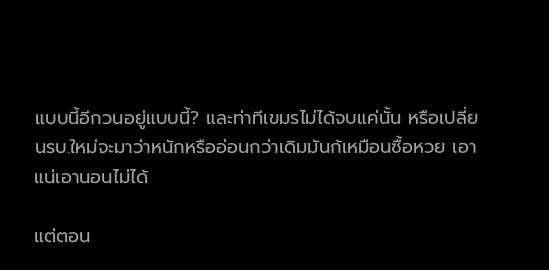แบบนี้อีกวนอยู่แบบนี้? และท่าทีเขมรไม่ได้จบแค่นั้น หรือเปลี่ยนรบ.ใหม่จะมาว่าหนักหรืออ่อนกว่าเดิมมันก้เหมือนซื้อหวย เอาแน่เอานอนไม่ได้

แต่ตอน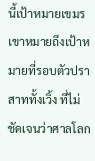นี้เป้าหมายเขมรเขาหมายถึงเป้าหมายที่รอบตัวปราสาททั้งเวิ้ง ที่ไม่ชัดเจนว่าศาลโลก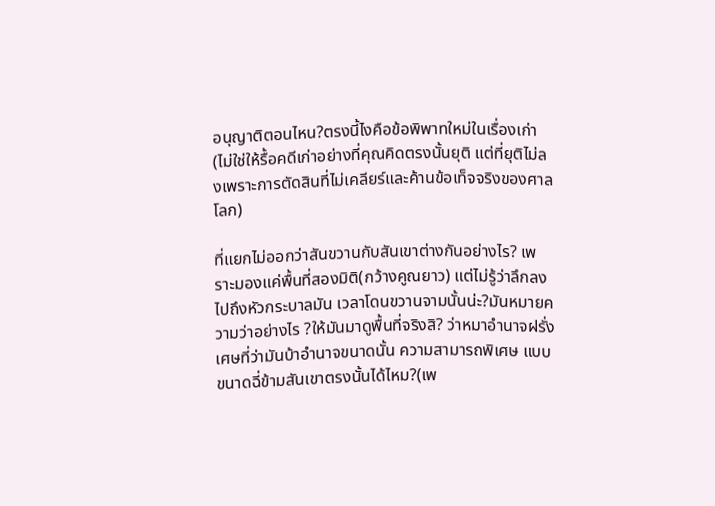อนุญาติตอนไหน?ตรงนี้ไงคือข้อพิพาทใหม่ในเรื่องเก่า(ไม่ใช่ให้รื้อคดีเก่าอย่างที่คุณคิดตรงนั้นยุติ แต่ที่ยุติไม่ลงเพราะการตัดสินที่ไม่เคลียร์และค้านข้อเท็จจริงของศาลโลก)

ที่แยกไม่ออกว่าสันขวานกับสันเขาต่างกันอย่างไร? เพราะมองแค่พื้นที่สองมิติ(กว้างคูณยาว) แต่ไม่รู้ว่าลึกลงไปถึงหัวกระบาลมัน เวลาโดนขวานจามนั้นน่ะ?มันหมายความว่าอย่างไร ?ให้มันมาดูพื้นที่จริงสิ? ว่าหมาอำนาจฝรั่งเศษที่ว่ามันบ้าอำนาจขนาดนั้น ความสามารถพิเศษ แบบขนาดฉี่ข้ามสันเขาตรงนั้นได้ไหม?(เพ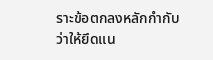ราะข้อตกลงหลักกำกับว่าให้ยึดแน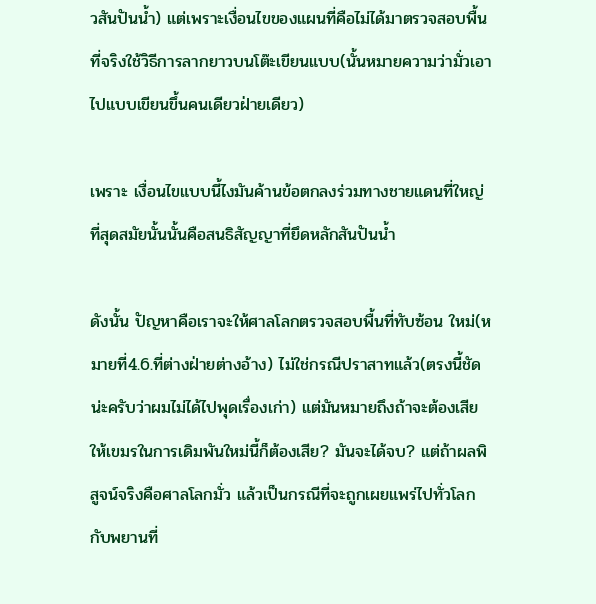วสันปันน้ำ) แต่เพราะเงื่อนไขของแผนที่คือไม่ได้มาตรวจสอบพื้นที่จริงใช้วิธีการลากยาวบนโต๊ะเขียนแบบ(นั้นหมายความว่ามั่วเอาไปแบบเขียนขึ้นคนเดียวฝ่ายเดียว)

เพราะ เงื่อนไขแบบนี้ไงมันค้านข้อตกลงร่วมทางชายแดนที่ใหญ่ที่สุดสมัยนั้นนั้นคือสนธิสัญญาที่ยึดหลักสันปันน้ำ

ดังนั้น ปัญหาคือเราจะให้ศาลโลกตรวจสอบพื้นที่ทับซ้อน ใหม่(หมายที่4.6.ที่ต่างฝ่ายต่างอ้าง) ไม่ใช่กรณีปราสาทแล้ว(ตรงนี้ชัดน่ะครับว่าผมไม่ได้ไปพุดเรื่องเก่า) แต่มันหมายถึงถ้าจะต้องเสียให้เขมรในการเดิมพันใหม่นี้ก็ต้องเสีย? มันจะได้จบ? แต่ถ้าผลพิสูจน์จริงคือศาลโลกมั่ว แล้วเป็นกรณีที่จะถูกเผยแพร่ไปทั่วโลก กับพยานที่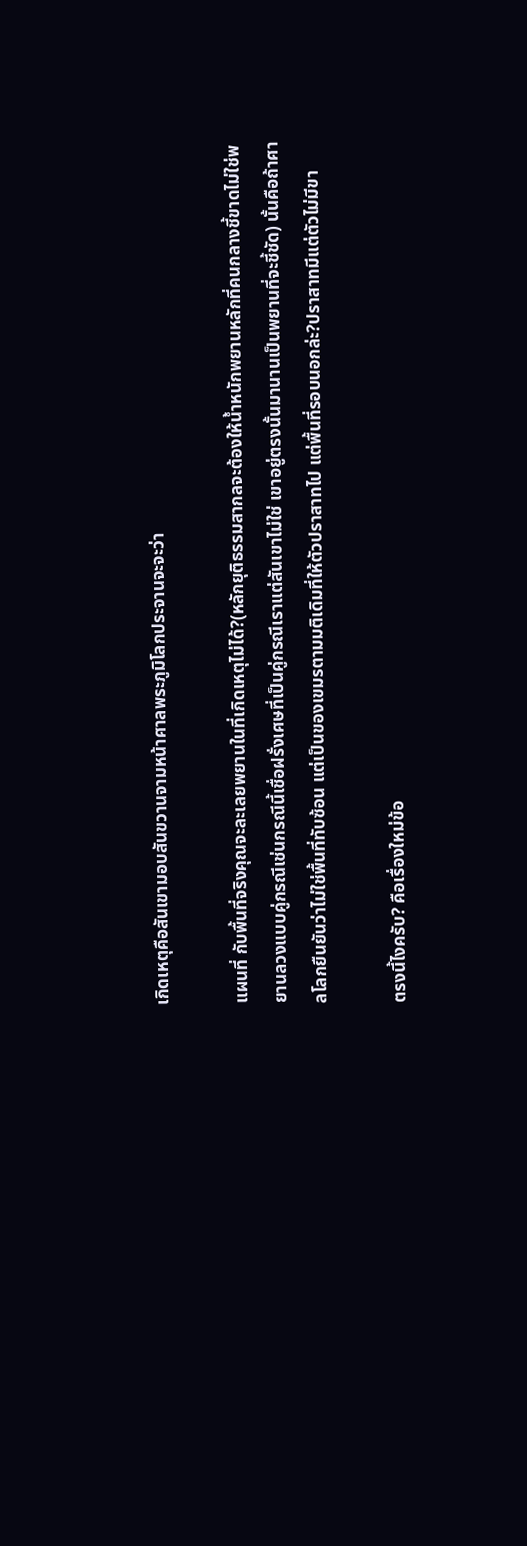เกิดเหตุคือสันเขามอบสันขวานจามหน้าศาลพระภูมิโลกประจานจะจะว่า

แผนที่ กับพื้นที่จริงคุณจะละเลยพยานในที่เกิดเหตุไม่ได้?(หลักยุติธรรมสากลจะต้องให้น้ำหนักพยานหลักที่คนกลางชี้ขาดไม่ใช่พยานลวงแบบคู่กรณีเช่นกรณีนี้เชื่อฝรั่งเศษที่เป็นคู่กรณีเราแต่สันเขาไม่ใช่ เขาอยู่ตรงนั้นมานานเป็นพยานที่จะชี้ชัด) นั้นคือถ้าศาลโลกยืนยันว่าไม่ใช่พื้นที่ทับซ้อน แต่เป็นของเขมรตามมติเดิมที่ให้ตัวปราสาทไป แต่พื้นที่รอบนอกล่ะ?ปราสาทมีแต่ตัวไม่มีขา

ตรงนี้ไงครับ? คือเรื่องใหม่ข้อ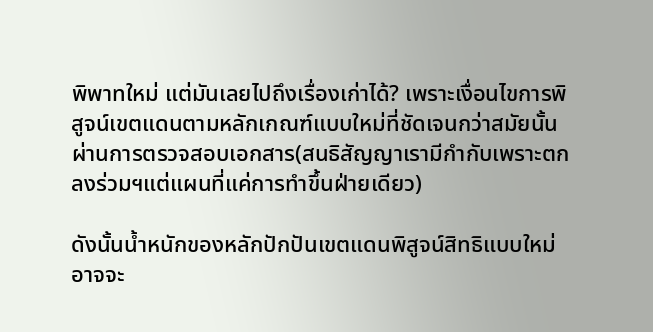พิพาทใหม่ แต่มันเลยไปถึงเรื่องเก่าได้? เพราะเงื่อนไขการพิสูจน์เขตแดนตามหลักเกณฑ์แบบใหม่ที่ชัดเจนกว่าสมัยนั้น ผ่านการตรวจสอบเอกสาร(สนธิสัญญาเรามีกำกับเพราะตกลงร่วมฯแต่แผนที่แค่การทำขึ้นฝ่ายเดียว)

ดังนั้นน้ำหนักของหลักปักปันเขตแดนพิสูจน์สิทธิแบบใหม่อาจจะ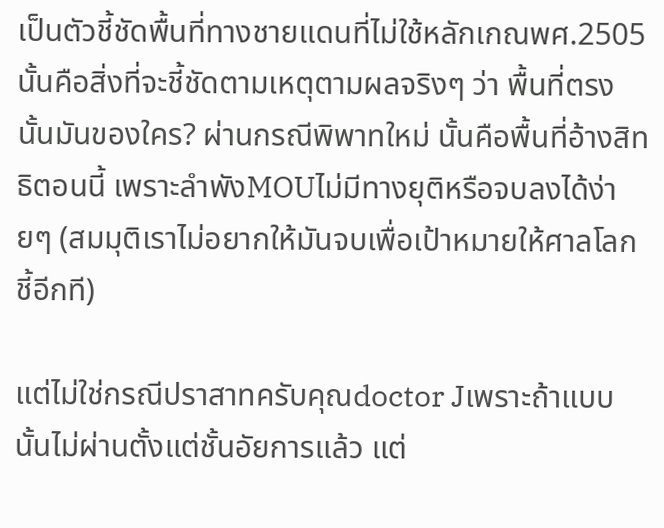เป็นตัวชี้ชัดพื้นที่ทางชายแดนที่ไม่ใช้หลักเกณพศ.2505 นั้นคือสิ่งที่จะชี้ชัดตามเหตุตามผลจริงๆ ว่า พื้นที่ตรงนั้นมันของใคร? ผ่านกรณีพิพาทใหม่ นั้นคือพื้นที่อ้างสิทธิตอนนี้ เพราะลำพังMOUไม่มีทางยุติหรือจบลงได้ง่ายๆ (สมมุติเราไม่อยากให้มันจบเพื่อเป้าหมายให้ศาลโลกชี้อีกที)

แต่ไม่ใช่กรณีปราสาทครับคุณdoctor Jเพราะถ้าแบบนั้นไม่ผ่านตั้งแต่ชั้นอัยการแล้ว แต่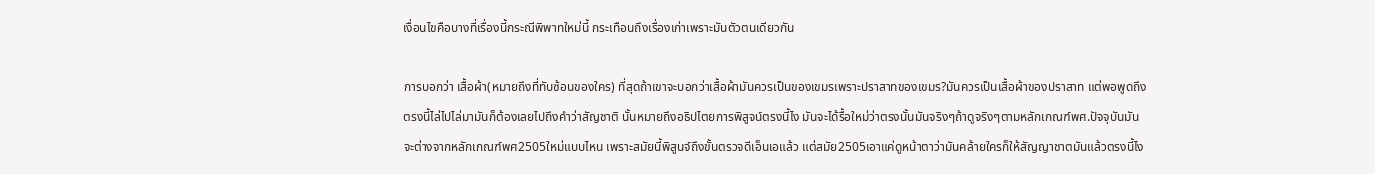เงื่อนไขคือบางที่เรื่องนี้กระณีพิพาทใหม่นี้ กระเทือนถึงเรื่องเก่าเพราะมันตัวตนเดียวกัน

การบอกว่า เสื้อผ้า(หมายถึงที่ทับซ้อนของใคร) ที่สุดถ้าเขาจะบอกว่าเสื้อผ้ามันควรเป็นของเขมรเพราะปราสาทของเขมร?มันควรเป็นเสื้อผ้าของปราสาท แต่พอพูดถึงตรงนี้ไล่ไปไล่มามันก็ต้องเลยไปถึงคำว่าสัญชาติ นั้นหมายถึงอธิปไตยการพิสูจน์ตรงนี้ไง มันจะได้รื้อใหม่ว่าตรงนั้นมันจริงๆถ้าดูจริงๆตามหลักเกณฑ์พศ.ปัจจุบันมันจะต่างจากหลักเกณฑ์พศ2505ใหม่แบบไหน เพราะสมัยนี้พิสูนจ์ถึงขั้นตรวจดีเอ็นเอแล้ว แต่สมัย2505เอาแค่ดูหน้าตาว่ามันคล้ายใครก็ให้สัญญาชาตมันแล้วตรงนี้ไง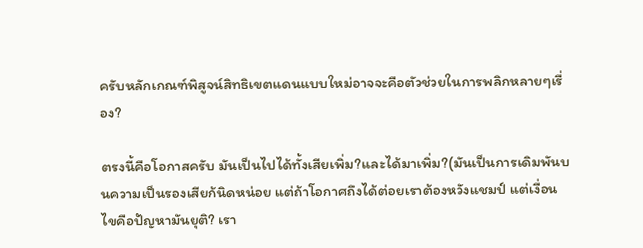ครับหลักเกณฑ์พิสูจน์สิทธิเขตแดนแบบใหม่อาจจะคือตัวช่วยในการพลิกหลายๆเรื่อง?

ตรงนี้คือโอกาสครับ มันเป็นไปได้ทั้งเสียเพิ่ม?และได้มาเพิ่ม?(มันเป็นการเดิมพันบนความเป็นรองเสียก้นิดหน่อย แต่ถ้าโอกาศถึงได้ต่อยเราต้องหวังแชมป์ แต่เงื่อนไขคือปัญหามันยุติ? เรา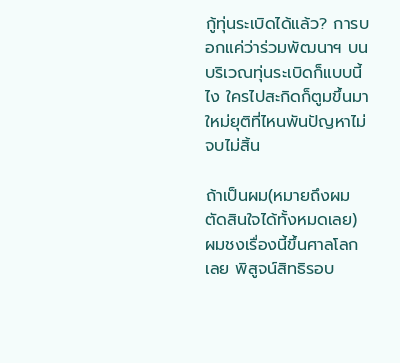กู้ทุ่นระเบิดได้แล้ว? การบอกแค่ว่าร่วมพัฒนาฯ บนบริเวณทุ่นระเบิดก็แบบนี้ไง ใครไปสะกิดก็ตูมขึ้นมาใหม่ยุติที่ไหนพันปัญหาไม่จบไม่สิ้น

ถ้าเป็นผม(หมายถึงผมตัดสินใจได้ทั้งหมดเลย) ผมชงเรื่องนี้ขึ้นศาลโลกเลย พิสูจน์สิทธิรอบ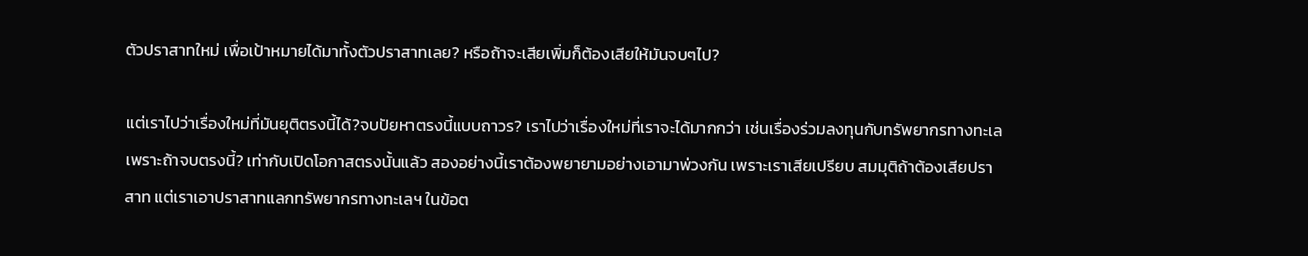ตัวปราสาทใหม่ เพื่อเป้าหมายได้มาทั้งตัวปราสาทเลย? หรือถ้าจะเสียเพิ่มก็ต้องเสียให้มันจบๆไป?

แต่เราไปว่าเรื่องใหม่ที่มันยุติตรงนี้ได้?จบปัยหาตรงนี้แบบถาวร? เราไปว่าเรื่องใหม่ที่เราจะได้มากกว่า เช่นเรื่องร่วมลงทุนกับทรัพยากรทางทะเลเพราะถ้าจบตรงนี้? เท่ากับเปิดโอกาสตรงนั้นแล้ว สองอย่างนี้เราต้องพยายามอย่างเอามาพ่วงกัน เพราะเราเสียเปรียบ สมมุติถ้าต้องเสียปราสาท แต่เราเอาปราสาทแลกทรัพยากรทางทะเลฯ ในข้อต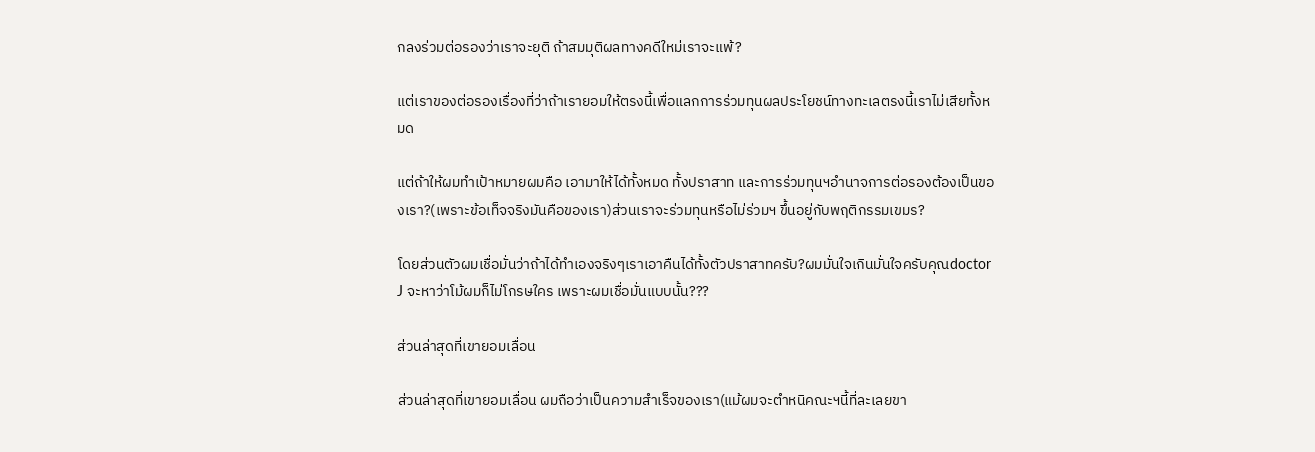กลงร่วมต่อรองว่าเราจะยุติ ถ้าสมมุติผลทางคดีใหม่เราจะแพ้?

แต่เราของต่อรองเรื่องที่ว่าถ้าเรายอมให้ตรงนี้เพื่อแลกการร่วมทุนผลประโยชน์ทางทะเลตรงนี้เราไม่เสียทั้งหมด

แต่ถ้าให้ผมทำเป้าหมายผมคือ เอามาให้ได้ทั้งหมด ทั้งปราสาท และการร่วมทุนฯอำนาจการต่อรองต้องเป็นของเรา?(เพราะข้อเท็จจริงมันคือของเรา)ส่วนเราจะร่วมทุนหรือไม่ร่วมฯ ขึ้นอยู่กับพฤติกรรมเขมร?

โดยส่วนตัวผมเชื่อมั่นว่าถ้าได้ทำเองจริงๆเราเอาคืนได้ทั้งตัวปราสาทครับ?ผมมั่นใจเกินมั่นใจครับคุณdoctor J จะหาว่าโม้ผมก็ไม่โกรษใคร เพราะผมเชื่อมั่นแบบนั้น???

ส่วนล่าสุดที่เขายอมเลื่อน

ส่วนล่าสุดที่เขายอมเลื่อน ผมถือว่าเป็นความสำเร็จของเรา(แม้ผมจะตำหนิคณะฯนี้ที่ละเลยขา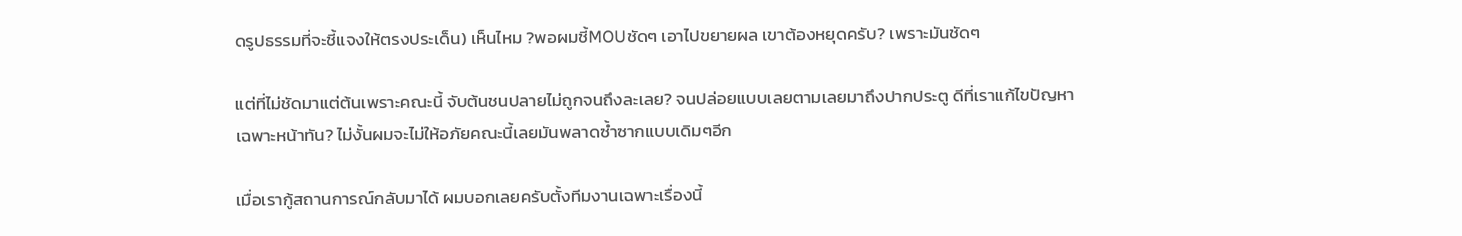ดรูปธรรมที่จะชี้แจงให้ตรงประเด็น) เห็นไหม ?พอผมชี้MOUชัดๆ เอาไปขยายผล เขาต้องหยุดครับ? เพราะมันชัดๆ

แต่ที่ไม่ชัดมาแต่ต้นเพราะคณะนี้ จับต้นชนปลายไม่ถูกจนถึงละเลย? จนปล่อยแบบเลยตามเลยมาถึงปากประตู ดีที่เราแก้ไขปัญหาเฉพาะหน้าทัน? ไม่งั้นผมจะไม่ให้อภัยคณะนี้เลยมันพลาดซ้ำซากแบบเดิมๆอีก

เมื่อเรากู้สถานการณ์กลับมาได้ ผมบอกเลยครับตั้งทีมงานเฉพาะเรื่องนี้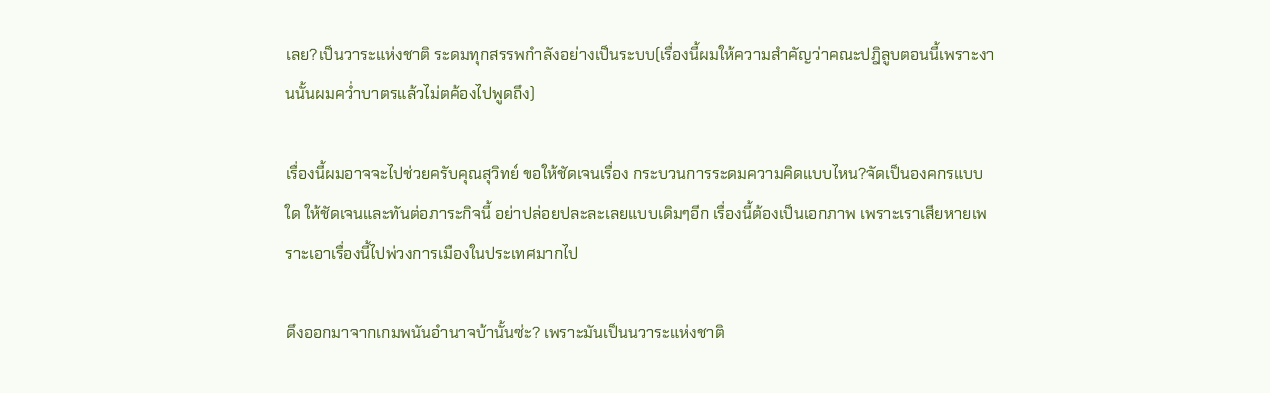เลย?เป็นวาระแห่งชาติ ระดมทุกสรรพกำลังอย่างเป็นระบบ(เรื่องนี้ผมให้ความสำคัญว่าคณะปฎิลูบตอนนี้เพราะงานนั้นผมคว่ำบาตรแล้วไม่ตค้องไปพูดถึง)

เรื่องนี้ผมอาจจะไปช่วยครับคุณสุวิทย์ ขอให้ชัดเจนเรื่อง กระบวนการระดมความคิดแบบไหน?จัดเป็นองคกรแบบใด ให้ชัดเจนและทันต่อภาระกิจนี้ อย่าปล่อยปละละเลยแบบเดิมๆอีก เรื่องนี้ต้องเป็นเอกภาพ เพราะเราเสียหายเพราะเอาเรื่องนี้ไปพ่วงการเมืองในประเทศมากไป

ดึงออกมาจากเกมพนันอำนาจบ้านั้นซ่ะ? เพราะมันเป็นนวาระแห่งชาติ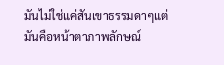มันไม่ใช่แค่สันเขาธรรมดาๆแต่มันคือหน้าตาภาพลักษณ์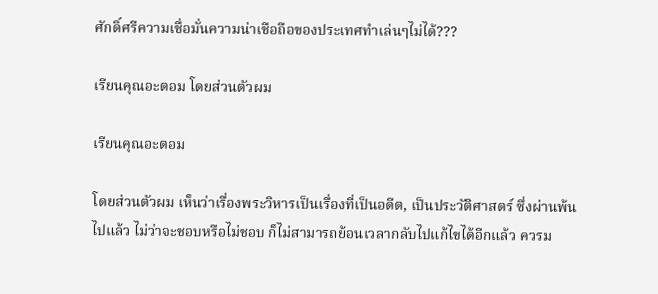ศักดิ์ศรีความเชื่อมั่นความน่าเชือถือของประเทศทำเล่นๆไม่ได้???

เรียนคุณอะตอม โดยส่วนตัวผม

เรียนคุณอะตอม

โดยส่วนตัวผม เห็นว่าเรื่องพระวิหารเป็นเรื่องที่เป็นอดีต, เป็นประวัติศาสตร์ ซึ่งผ่านพ้นไปแล้ว ไม่ว่าจะชอบหรือไม่ชอบ ก็ไม่สามารถย้อนเวลากลับไปแก้ไขได้อีกแล้ว ควรม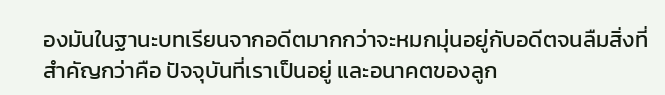องมันในฐานะบทเรียนจากอดีตมากกว่าจะหมกมุ่นอยู่กับอดีตจนลืมสิ่งที่สำคัญกว่าคือ ปัจจุบันที่เราเป็นอยู่ และอนาคตของลูก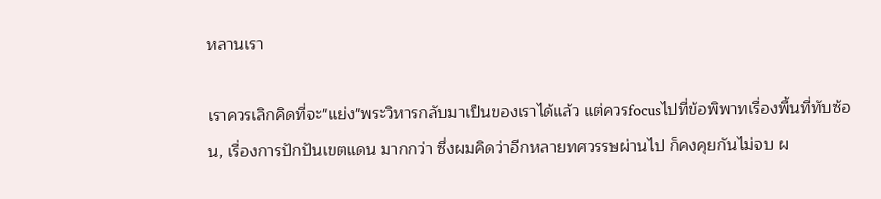หลานเรา

เราควรเลิกคิดที่จะ"แย่ง"พระวิหารกลับมาเป็นของเราได้แล้ว แต่ควรfocusไปที่ข้อพิพาทเรื่องพื้นที่ทับซ้อน, เรื่องการปักปันเขตแดน มากกว่า ซึ่งผมคิดว่าอีกหลายทศวรรษผ่านไป ก็คงคุยกันไม่จบ ผ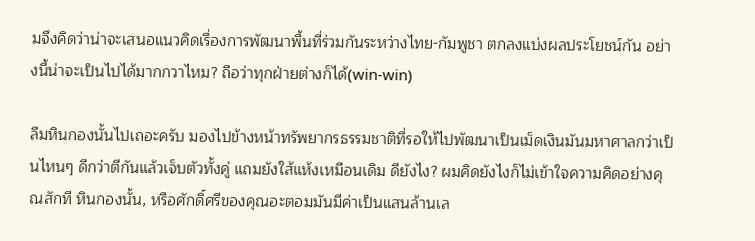มจึงคิดว่าน่าจะเสนอแนวคิดเรื่องการพัฒนาพื้นที่ร่วมกันระหว่างไทย-กัมพูชา ตกลงแบ่งผลประโยชน์กัน อย่างนี้น่าจะเป็นไปได้มากกวาไหม? ถือว่าทุกฝ่ายต่างก็ได้(win-win)

ลืมหินกองนั้นไปเถอะครับ มองไปข้างหน้าทรัพยากรธรรมชาติที่รอให้ไปพัฒนาเป็นเม็ดเงินมันมหาศาลกว่าเป็นไหนๆ ดีกว่าตีกันแล้วเจ็บตัวทั้งคู่ แถมยังใส้แห้งเหมือนเดิม ดียังไง? ผมคิดยังไงก็ไม่เข้าใจความคิดอย่างคุณสักที หินกองนั้น, หรือศักดิ์ศรีของคุณอะตอมมันมีค่าเป็นแสนล้านเล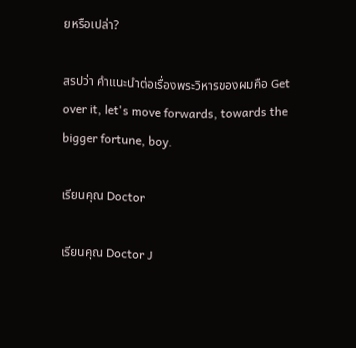ยหรือเปล่า?

สรปว่า คำแนะนำต่อเรื่องพระวิหารของผมคือ Get over it, let's move forwards, towards the bigger fortune, boy.

เรียนคุณ Doctor

เรียนคุณ Doctor J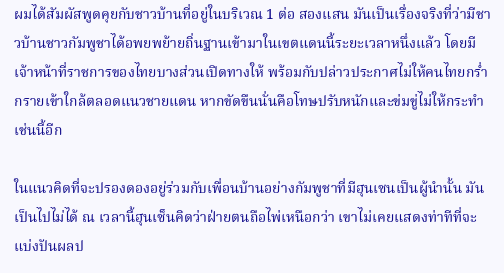ผมได้สัมผัสพูดคุยกับชาวบ้านที่อยู่ในบริเวณ 1 ต่อ สองแสน มันเป็นเรื่องจริงที่ว่ามีชาวบ้านชาวกัมพูชาได้อพยพย้ายถิ่นฐานเข้ามาในเขตแดนนี้ระยะเวลาหนึ่งแล้ว โดยมีเจ้าหน้าที่ราชการของไทยบางส่วนเปิดทางให้ พร้อมกับปล่าวประกาศไม่ให้คนไทยกร่ำกรายเข้าใกล้ตลอดแนวชายแดน หากขัดขืนนั่นคือโทษปรับหนักและข่มขู่ไม่ให้กระทำเช่นนี้อีก

ในแนวคิดที่จะปรองดองอยู่ร่วมกับเพื่อนบ้านอย่างกัมพูชาที่มีฮุนเซนเป็นผู้นำนั้น มันเป็นไปไม่ได้ ณ เวลานี้ฮุนเซ็นคิดว่าฝ่ายตนถือไพ่เหนือกว่า เขาไม่เคยแสดงท่าทีที่จะแบ่งปันผลป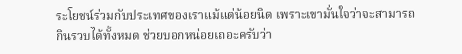ระโยชน์ร่วมกับประเทศของเราแม้แต่น้อยนิด เพราะเขามั่นใจว่าจะสามารถกินรวบได้ทั้งหมด ช่วยบอกหน่อยเถอะครับว่า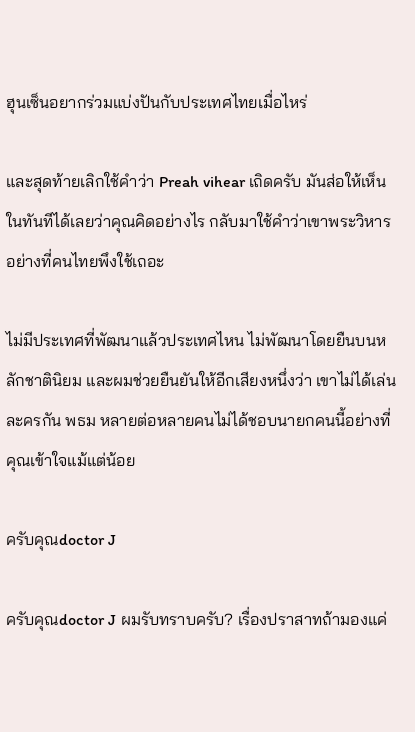ฮุนเซ็นอยากร่วมแบ่งปันกับประเทศไทยเมื่อไหร่

และสุดท้ายเลิกใช้คำว่า Preah vihear เถิดครับ มันส่อให้เห็นในทันทีได้เลยว่าคุณคิดอย่างไร กลับมาใช้คำว่าเขาพระวิหารอย่างที่คนไทยพึงใช้เถอะ

ไม่มีประเทศที่พัฒนาแล้วประเทศไหน ไม่พัฒนาโดยยืนบนหลักชาตินิยม และผมช่วยยืนยันให้อีกเสียงหนึ่งว่า เขาไม่ได้เล่นละครกัน พธม หลายต่อหลายคนไม่ได้ชอบนายกคนนี้อย่างที่คุณเข้าใจแม้แต่น้อย

ครับคุณdoctor J

ครับคุณdoctor J ผมรับทราบครับ? เรื่องปราสาทถ้ามองแค่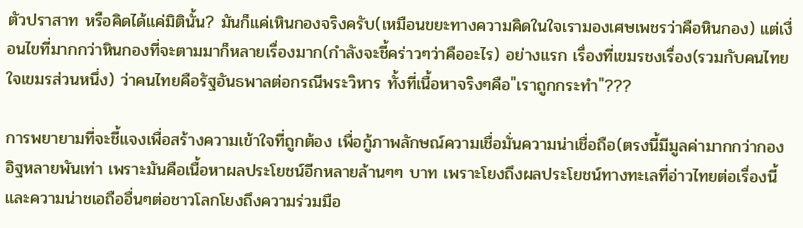ตัวปราสาท หรือคิดได้แค่มิตินั้น? มันก็แค่เหินกองจริงครับ(เหมือนขยะทางความคิดในใจเรามองเศษเพชรว่าคือหินกอง) แต่เงื่อนไขที่มากกว่าหินกองที่จะตามมาก็หลายเรื่องมาก(กำลังจะชี้คร่าวๆว่าคืออะไร) อย่างแรก เรื่องที่เขมรชงเรื่อง(รวมกับคนไทยใจเขมรส่วนหนึ่ง) ว่าคนไทยคือรัฐอันธพาลต่อกรณีพระวิหาร ทั้งที่เนื้อหาจริงๆคือ"เราถูกกระทำ"???

การพยายามที่จะชี้แจงเพื่อสร้างความเข้าใจที่ถูกต้อง เพื่อกู้ภาพลักษณ์ความเชื่อมั่นความน่าเชื่อถือ(ตรงนี้มีมูลค่ามากกว่ากองอิฐหลายพันเท่า เพราะมันคือเนื้อหาผลประโยชน์อีกหลายล้านๆๆ บาท เพราะโยงถึงผลประโยชน์ทางทะเลที่อ่าวไทยต่อเรื่องนี้และความน่าชเอถืออื่นๆต่อชาวโลกโยงถึงความร่วมมือ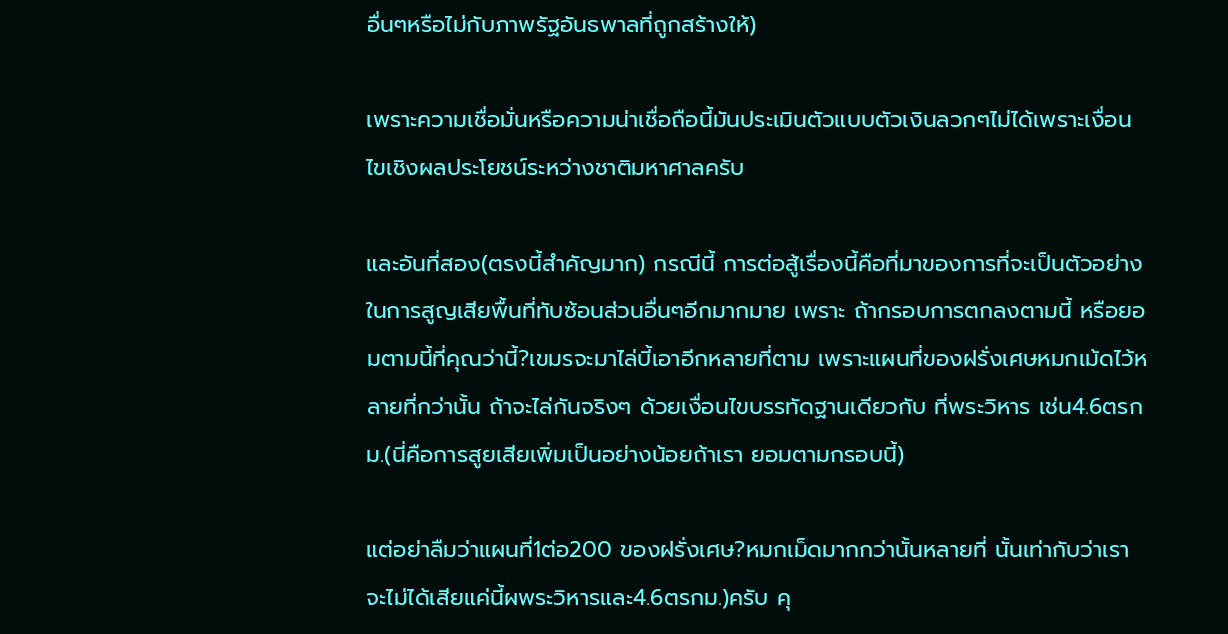อื่นๆหรือไม่กับภาพรัฐอันธพาลที่ถูกสร้างให้)

เพราะความเชื่อมั่นหรือความน่าเชื่อถือนี้มันประเมินตัวแบบตัวเงินลวกๆไม่ได้เพราะเงื่อนไขเชิงผลประโยชน์ระหว่างชาติมหาศาลครับ

และอันที่สอง(ตรงนี้สำคัญมาก) กรณีนี้ การต่อสู้เรื่องนี้คือที่มาของการที่จะเป็นตัวอย่างในการสูญเสียพื้นที่ทับซ้อนส่วนอื่นๆอีกมากมาย เพราะ ถ้ากรอบการตกลงตามนี้ หรือยอมตามนี้ที่คุณว่านี้?เขมรจะมาไล่บี้เอาอีกหลายที่ตาม เพราะแผนที่ของฝรั่งเศษหมกเม้ดไว้หลายที่กว่านั้น ถ้าจะไล่กันจริงๆ ด้วยเงื่อนไขบรรทัดฐานเดียวกับ ที่พระวิหาร เช่น4.6ตรกม.(นี่คือการสูยเสียเพิ่มเป็นอย่างน้อยถ้าเรา ยอมตามกรอบนี้)

แต่อย่าลืมว่าแผนที่1ต่อ200 ของฝรั่งเศษ?หมกเม็ดมากกว่านั้นหลายที่ นั้นเท่ากับว่าเราจะไม่ได้เสียแค่นี้ผพระวิหารและ4.6ตรกม.)ครับ คุ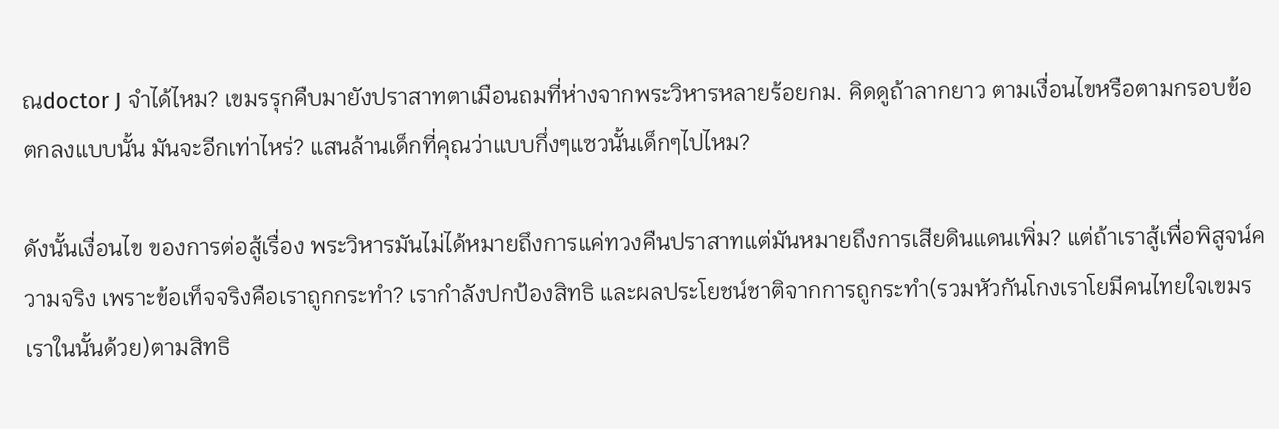ณdoctor J จำได้ไหม? เขมรรุกคืบมายังปราสาทตาเมือนถมที่ห่างจากพระวิหารหลายร้อยกม. คิดดูถ้าลากยาว ตามเงื่อนไขหรือตามกรอบข้อตกลงแบบนั้น มันจะอีกเท่าไหร่? แสนล้านเด็กที่คุณว่าแบบกึ่งๆแซวนั้นเด็กๆไปไหม?

ดังนั้นเงื่อนไข ของการต่อสู้เรื่อง พระวิหารมันไม่ได้หมายถึงการแค่ทวงคืนปราสาทแต่มันหมายถึงการเสียดินแดนเพิ่ม? แต่ถ้าเราสู้เพื่อพิสูจน์ความจริง เพราะข้อเท็จจริงคือเราถูกกระทำ? เรากำลังปกป้องสิทธิ และผลประโยชน์ชาติจากการถูกระทำ(รวมหัวกันโกงเราโยมีคนไทยใจเขมรเราในนั้นด้วย)ตามสิทธิ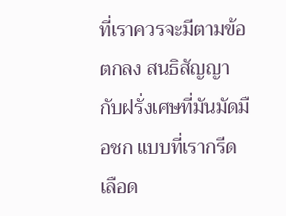ที่เราควรจะมีตามข้อตกลง สนธิสัญญากับฝรั่งเศษที่มันมัดมือชก แบบที่เรากรีดเลือด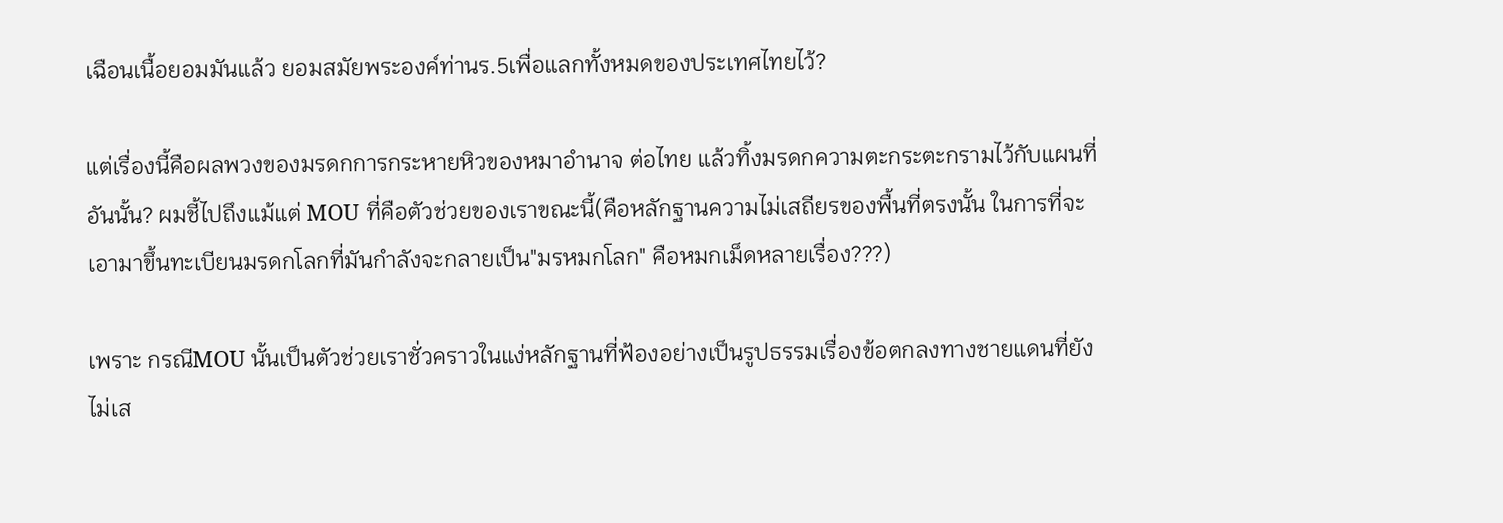เฉือนเนื้อยอมมันแล้ว ยอมสมัยพระองค์ท่านร.5เพื่อแลกทั้งหมดของประเทศไทยไว้?

แต่เรื่องนี้คือผลพวงของมรดกการกระหายหิวของหมาอำนาจ ต่อไทย แล้วทิ้งมรดกความตะกระตะกรามไว้กับแผนที่อันนั้น? ผมชี้ไปถึงแม้แต่ MOU ที่คือตัวช่วยของเราขณะนี้(คือหลักฐานความไม่เสถียรของพื้นที่ตรงนั้น ในการที่จะเอามาขึ้นทะเบียนมรดกโลกที่มันกำลังจะกลายเป็น"มรหมกโลก" คือหมกเม็ดหลายเรื่อง???)

เพราะ กรณีMOU นั้นเป็นตัวช่วยเราชั่วคราวในแง่หลักฐานที่ฟ้องอย่างเป็นรูปธรรมเรื่องข้อตกลงทางชายแดนที่ยังไม่เส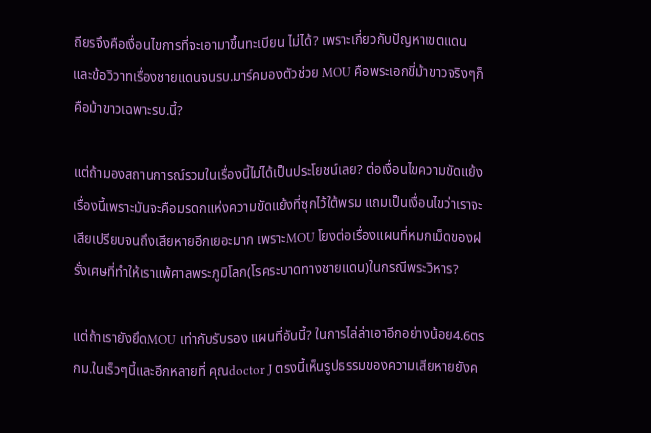ถียรจึงคือเงื่อนไขการที่จะเอามาขึ้นทะเบียน ไม่ได้? เพราะเกี่ยวกับปัญหาเขตแดนและข้อวิวาทเรื่องชายแดนจนรบ.มาร์คมองตัวช่วย MOU คือพระเอกขี่ม้าขาวจริงๆก็คือม้าขาวเฉพาะรบ.นี้?

แต่ถ้ามองสถานการณ์รวมในเรื่องนี้ไม่ได้เป็นประโยชน์เลย? ต่อเงื่อนไขความขัดแย้งเรื่องนี้เพราะมันจะคือมรดกแห่งความขัดแย้งที่ซุกไว้ใต้พรม แถมเป็นเงื่อนไขว่าเราจะเสียเปรียบจนถึงเสียหายอีกเยอะมาก เพราะMOU โยงต่อเรื่องแผนที่หมกเม็ดของฝรั่งเศษที่ทำให้เราแพ้ศาลพระภูมิโลก(โรคระบาดทางชายแดน)ในกรณีพระวิหาร?

แต่ถ้าเรายังยึดMOU เท่ากับรับรอง แผนที่อันนี้? ในการไล่ล่าเอาอีกอย่างน้อย4.6ตรกม.ในเร็วๆนี้และอีกหลายที่ คุณdoctor J ตรงนี้เห็นรูปธรรมของความเสียหายยังค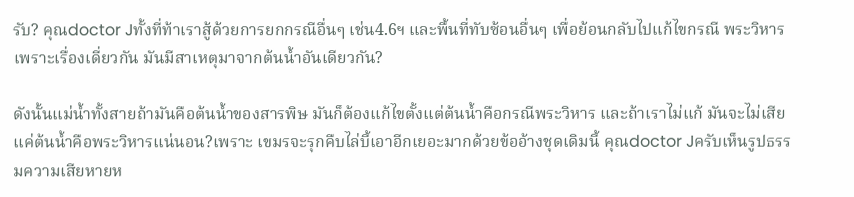รับ? คุณdoctor Jทั้งที่ท้าเราสู้ด้วยการยกกรณีอื่นๆ เช่น4.6ฯ และพื้นที่ทับซ้อนอื่นๆ เพื่อย้อนกลับไปแก้ไขกรณี พระวิหาร เพราะเรื่องเดี่ยวกัน มันมีสาเหตุมาจากต้นน้ำอันเดียวกัน?

ดังนั้นแม่น้ำทั้งสายถ้ามันคือต้นน้ำของสารพิษ มันก็ต้องแก้ไขตั้งแต่ต้นน้ำคือกรณีพระวิหาร และถ้าเราไม่แก้ มันจะไม่เสียแค่ต้นน้ำคือพระวิหารแน่นอน?เพราะ เขมรจะรุกคืบไล่บี้เอาอีกเยอะมากด้วยข้ออ้างชุดเดิมนี้ คุณdoctor Jครับเห็นรูปธรรมความเสียหายห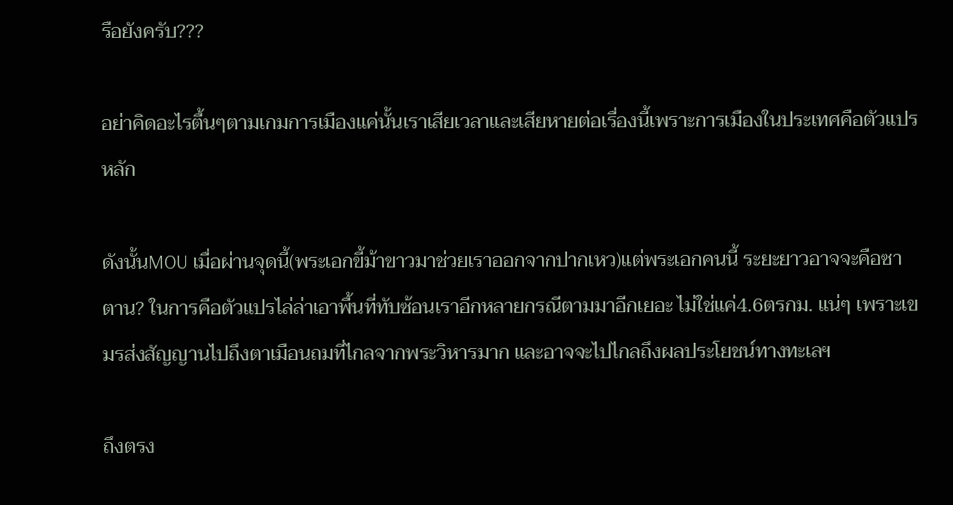รือยังครับ???

อย่าคิดอะไรตื้นๆตามเกมการเมืองแค่นั้นเราเสียเวลาและเสียหายต่อเรื่องนี้เพราะการเมืองในประเทศคือตัวแปรหลัก

ดังนั้นMOU เมื่อผ่านจุดนี้(พระเอกขี้ม้าขาวมาช่วยเราออกจากปากเหว)แต่พระเอกคนนี้ ระยะยาวอาจจะคือซาตาน? ในการคือตัวแปรไล่ล่าเอาพื้นที่ทับซ้อนเราอีกหลายกรณีตามมาอีกเยอะ ไม่ใช่แค่4.6ตรกม. แน่ๆ เพราะเขมรส่งสัญญานไปถึงตาเมือนถมที่ไกลจากพระวิหารมาก และอาจจะไปไกลถึงผลประโยชน์ทางทะเลฯ

ถึงตรง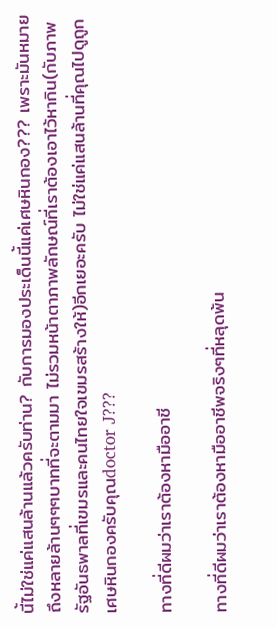นี้ไม่ใช่แค่แสนล้านแล้วครับท่าน? กับการมองประเด็นนี้แค่เศษหินกอง??? เพราะมันหมายถึงหลายล้านๆๆๆบาทที่จะตามมา ไม่รวมหน้าตาภาพลักษณ์ที่เราต้องเอาไว้หากิน(กับภาพรัฐอันธพาลที่เขมรและคนไทยใจเขมรสร้างให้)อีกเยอะครับ ไม่ใช่แค่แสนล้านที่คุณไปดูถูกเศษหินกองครับคุณdoctor J???

ทางที่ดีผมว่าเราต้องหามืออาชี

ทางที่ดีผมว่าเราต้องหามืออาชีพจริงๆที่หลุดพ้น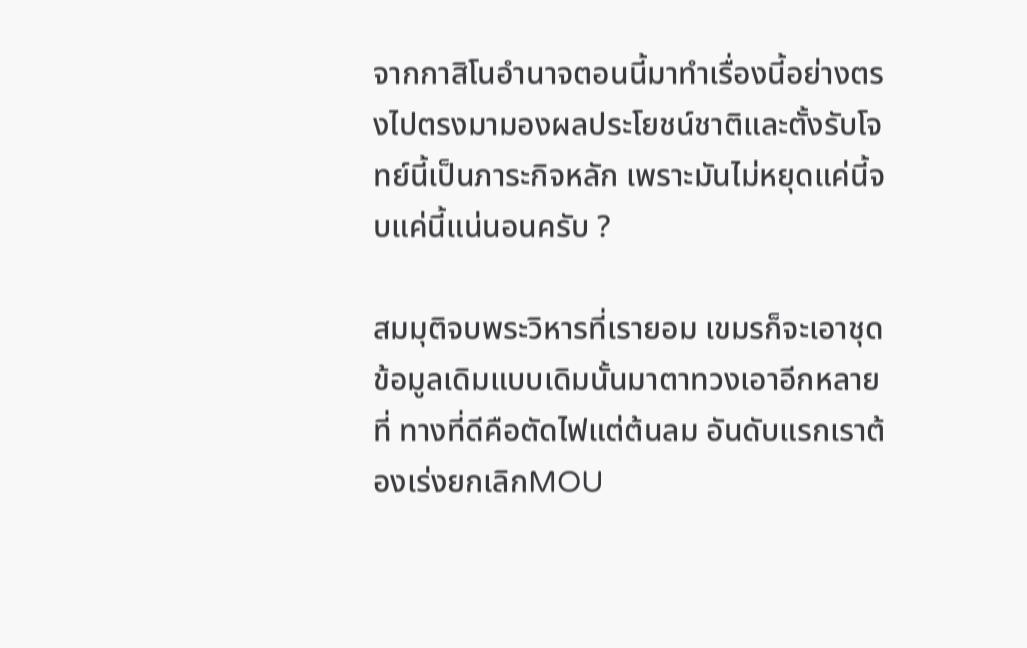จากกาสิโนอำนาจตอนนี้มาทำเรื่องนี้อย่างตรงไปตรงมามองผลประโยชน์ชาติและตั้งรับโจทย์นี้เป็นภาระกิจหลัก เพราะมันไม่หยุดแค่นี้จบแค่นี้แน่นอนครับ ?

สมมุติจบพระวิหารที่เรายอม เขมรก็จะเอาชุดข้อมูลเดิมแบบเดิมนั้นมาตาทวงเอาอีกหลายที่ ทางที่ดีคือตัดไฟแต่ต้นลม อันดับแรกเราต้องเร่งยกเลิกMOU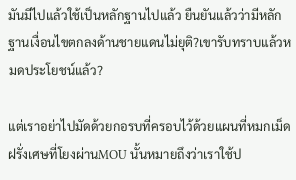มันมีไปแล้วใช้เป็นหลักฐานไปแล้ว ยืนยันแล้วว่ามีหลักฐานเงื่อนไขตกลงด้านชายแดนไม่ยุติ?เขารับทราบแล้วหมดประโยชน์แล้ว?

แต่เราอย่าไปมัดด้วยกอรบที่ครอบไว้ด้วยแผนที่หมกเม็ดฝรั่งเศษที่โยงผ่านMOU นั้นหมายถึงว่าเราใช้ป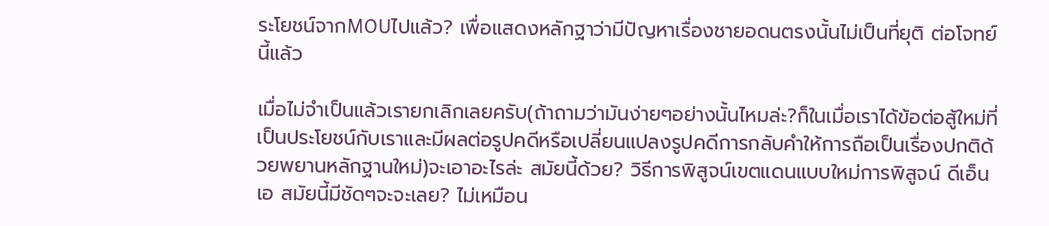ระโยชน์จากMOUไปแล้ว? เพื่อแสดงหลักฐาว่ามีปัญหาเรื่องชายอดนตรงนั้นไม่เป็นที่ยุติ ต่อโจทย์นี้แล้ว

เมื่อไม่จำเป็นแล้วเรายกเลิกเลยครับ(ถ้าถามว่ามันง่ายๆอย่างนั้นไหมล่ะ?ก็ในเมื่อเราได้ข้อต่อสู้ใหม่ที่เป็นประโยชน์กับเราและมีผลต่อรูปคดีหรือเปลี่ยนแปลงรูปคดีการกลับคำให้การถือเป็นเรื่องปกติด้วยพยานหลักฐานใหม่)จะเอาอะไรล่ะ สมัยนี้ด้วย? วิธีการพิสูจน์เขตแดนแบบใหม่การพิสูจน์ ดีเอ็นเอ สมัยนี้มีชัดๆจะจะเลย? ไม่เหมือน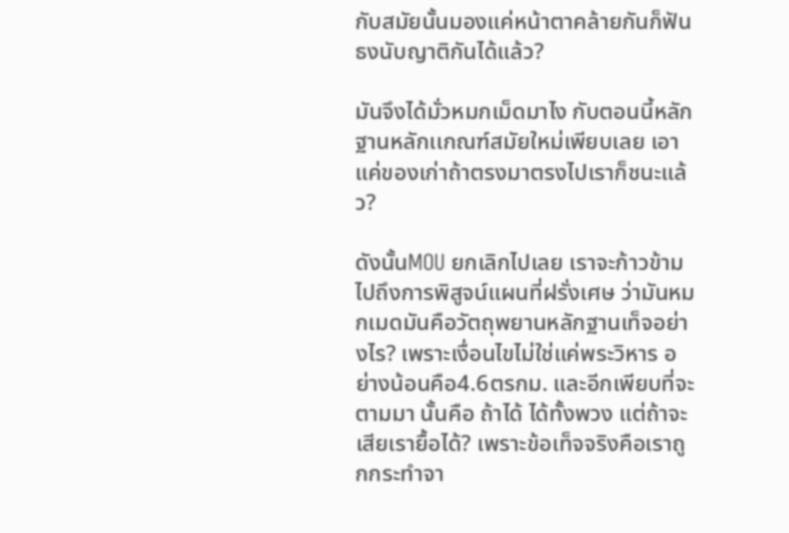กับสมัยนั้นมองแค่หน้าตาคล้ายกันก็ฟันธงนับญาติกันได้แล้ว?

มันจึงได้มั่วหมกเม็ดมาไง กับตอนนี้หลักฐานหลักเเกณฑ์สมัยใหม่เพียบเลย เอาแค่ของเก่าถ้าตรงมาตรงไปเราก็ชนะแล้ว?

ดังนั้นMOU ยกเลิกไปเลย เราจะก้าวข้ามไปถึงการพิสูจน์แผนที่ฝรั่งเศษ ว่ามันหมกเมดมันคือวัตถุพยานหลักฐานเท็จอย่างไร? เพราะเงื่อนไขไม่ใช่แค่พระวิหาร อย่างน้อนคือ4.6ตรกม. และอีกเพียบที่จะตามมา นั้นคือ ถ้าได้ ได้ทั้งพวง แต่ถ้าจะเสียเรายื้อได้? เพราะข้อเท็จจริงคือเราถูกกระทำจา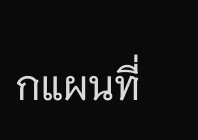กแผนที่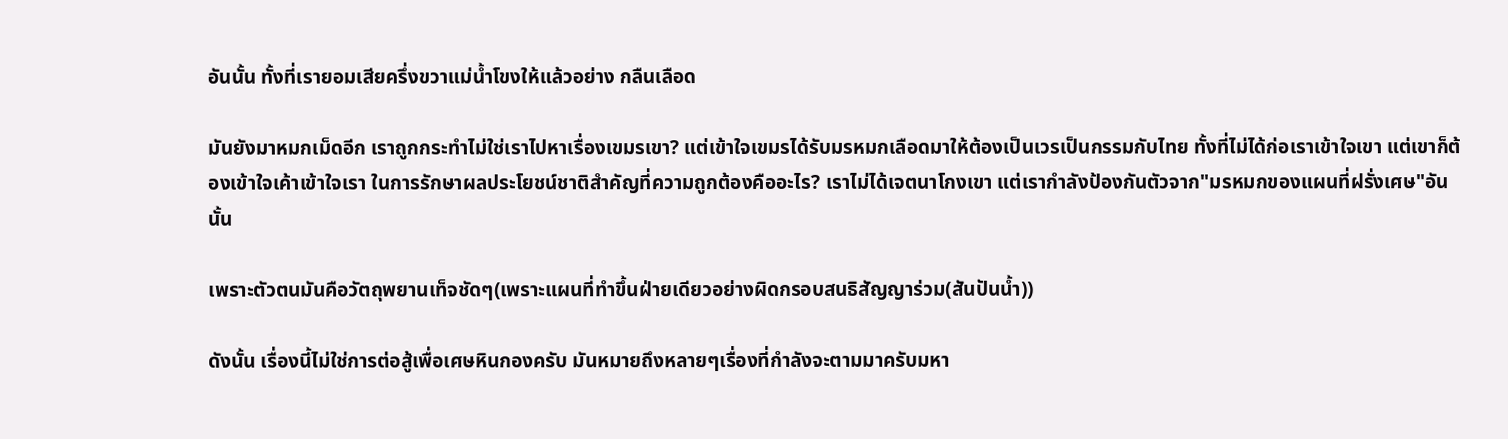อันนั้น ทั้งที่เรายอมเสียครึ่งขวาแม่น้ำโขงให้แล้วอย่าง กลืนเลือด

มันยังมาหมกเม็ดอีก เราถูกกระทำไม่ใช่เราไปหาเรื่องเขมรเขา? แต่เข้าใจเขมรได้รับมรหมกเลือดมาให้ต้องเป็นเวรเป็นกรรมกับไทย ทั้งที่ไม่ได้ก่อเราเข้าใจเขา แต่เขาก็ต้องเข้าใจเค้าเข้าใจเรา ในการรักษาผลประโยชน์ชาติสำคัญที่ความถูกต้องคืออะไร? เราไม่ได้เจตนาโกงเขา แต่เรากำลังป้องกันตัวจาก"มรหมกของแผนที่ฝรั่งเศษ"อันนั้น

เพราะตัวตนมันคือวัตถุพยานเท็จชัดๆ(เพราะแผนที่ทำขึ้นฝ่ายเดียวอย่างผิดกรอบสนธิสัญญาร่วม(สันปันน้ำ))

ดังนั้น เรื่องนี้ไม่ใช่การต่อสู้เพื่อเศษหินกองครับ มันหมายถึงหลายๆเรื่องที่กำลังจะตามมาครับมหา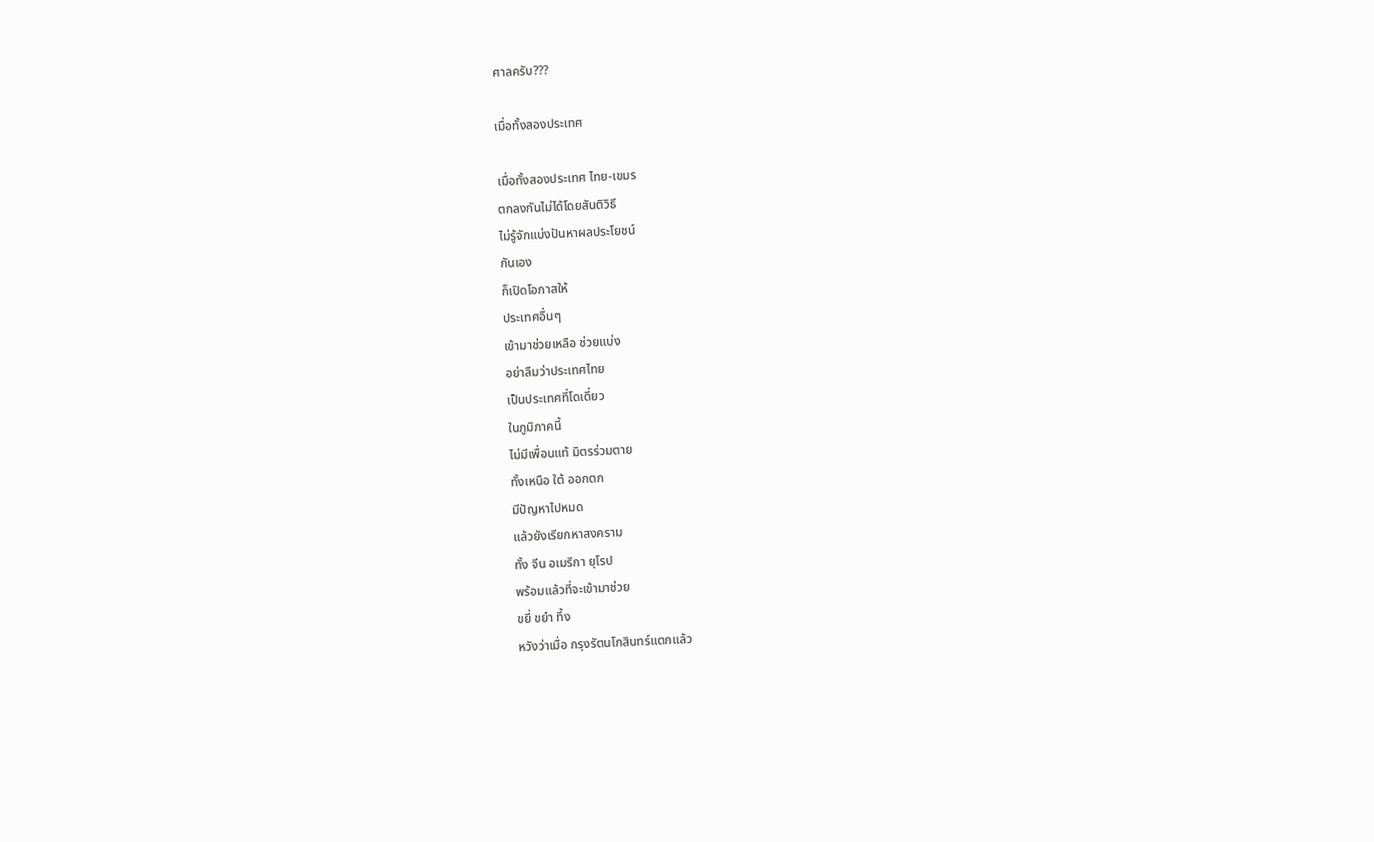ศาลครับ???

เมื่อทั้งสองประเทศ

เมื่อทั้งสองประเทศ ไทย-เขมร
ตกลงกันไม่ได้โดยสันติวิธี
ไม่รู้จักแบ่งปันหาผลประโยชน์
กันเอง
ก็เปิดโอกาสให้
ประเทศอื่นๆ
เข้ามาช่วยเหลือ ช่วยแบ่ง
อย่าลืมว่าประเทศไทย
เป็นประเทศที่โดเดี่ยว
ในภูมิภาคนี้
ไม่มีเพื่อนแท้ มิตรร่วมตาย
ทั้งเหนือ ใต้ ออกตก
มีปัญหาไปหมด
แล้วยังเรียกหาสงคราม
ทั้ง จีน อเมริกา ยุโรป
พร้อมแล้วที่จะเข้ามาช่วย
ขยี่ ขยำ ทึ้ง
หวังว่าเมื่อ กรุงรัตนโกสินทร์แตกแล้ว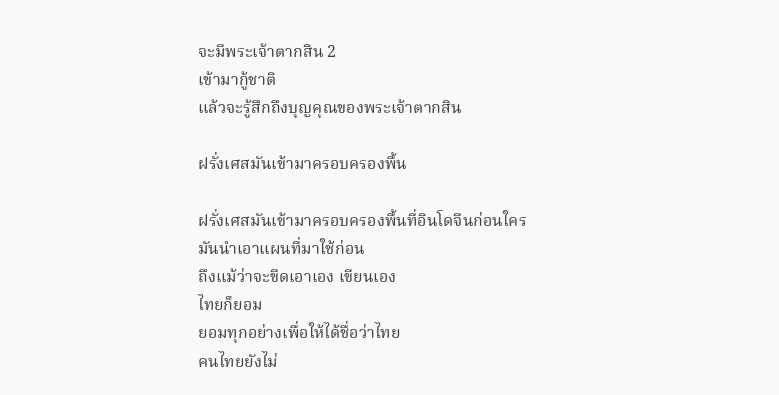จะมีพระเจ้าตากสิน 2
เข้ามากู้ชาติ
แล้วจะรู้สึกถึงบุญคุณของพระเจ้าตากสิน

ฝรั่งเศสมันเข้ามาครอบครองพื้น

ฝรั่งเศสมันเข้ามาครอบครองพื้นที่อินโดจีนก่อนใคร
มันนำเอาแผนที่มาใช้ก่อน
ถึงแม้ว่าจะขีดเอาเอง เขียนเอง
ไทยก็ยอม
ยอมทุกอย่างเพื่อให้ได้ชื่อว่าไทย
คนไทยยังไม่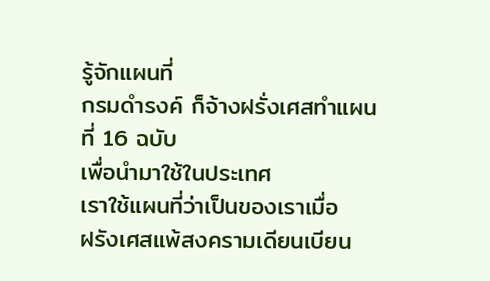รู้จักแผนที่
กรมดำรงค์ ก็จ้างฝรั่งเศสทำแผนที่ 16 ฉบับ
เพื่อนำมาใช้ในประเทศ
เราใช้แผนที่ว่าเป็นของเราเมื่อ
ฝรังเศสแพ้สงครามเดียนเบียน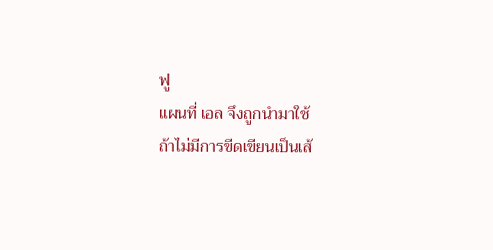ฟู
แผนที่ เอล จึงถูกนำมาใช้
ถ้าไม่มีการขีดเขียนเป็นเส้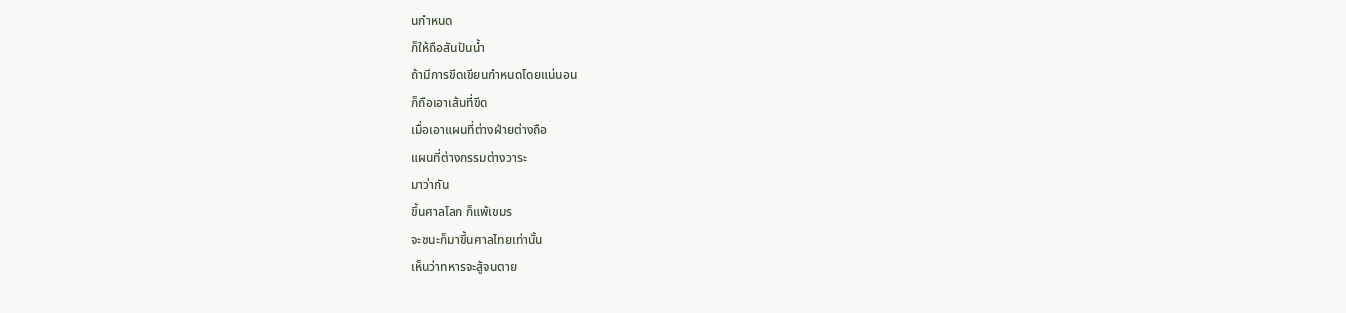นกำหนด
ก็ให้ถือสันปันน้ำ
ถ้ามีการขีดเขียนกำหนดโดยแน่นอน
ก็ถือเอาเส้นที่ขีด
เมื่อเอาแผนที่ต่างฝ่ายต่างถือ
แผนที่ต่างกรรมต่างวาระ
มาว่ากัน
ขึ้นศาลโลก ก็แพ้เขมร
จะชนะก็มาขึ้นศาลไทยเท่านั้น
เห็นว่าทหารจะสู้จนตาย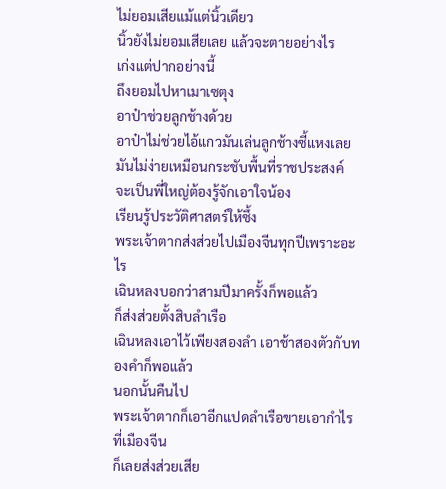ไม่ยอมเสียแม้แต่นิ้วเดียว
นิ้วยังไม่ยอมเสียเลย แล้วจะตายอย่างไร
เก่งแต่ปากอย่างนี้
ถึงยอมไปหาเมาเซตุง
อาป๋าช่วยลูกช้างด้วย
อาป๋าไม่ช่วยไอ้แกวมันเล่นลูกช้างซี้แหงเลย
มันไม่ง่ายเหมือนกระชับพื้นที่ราชประสงค์
จะเป็นพี่ใหญ่ต้องรู้จักเอาใจน้อง
เรียนรู้ประวัติศาสตร์ให้ซึ้ง
พระเจ้าตากส่งส่วยไปเมืองจีนทุกปีเพราะอะไร
เฉินหลงบอกว่าสามปีมาครั้งก็พอแล้ว
ก็ส่งส่วยตั้งสิบลำเรือ
เฉินหลงเอาไว้เพียงสองลำ เอาช้าสองตัวกับทองคำก็พอแล้ว
นอกนั้นคืนไป
พระเจ้าตากก็เอาอีกแปดลำเรือขายเอากำไรที่เมืองจีน
ก็เลยส่งส่วยเสีย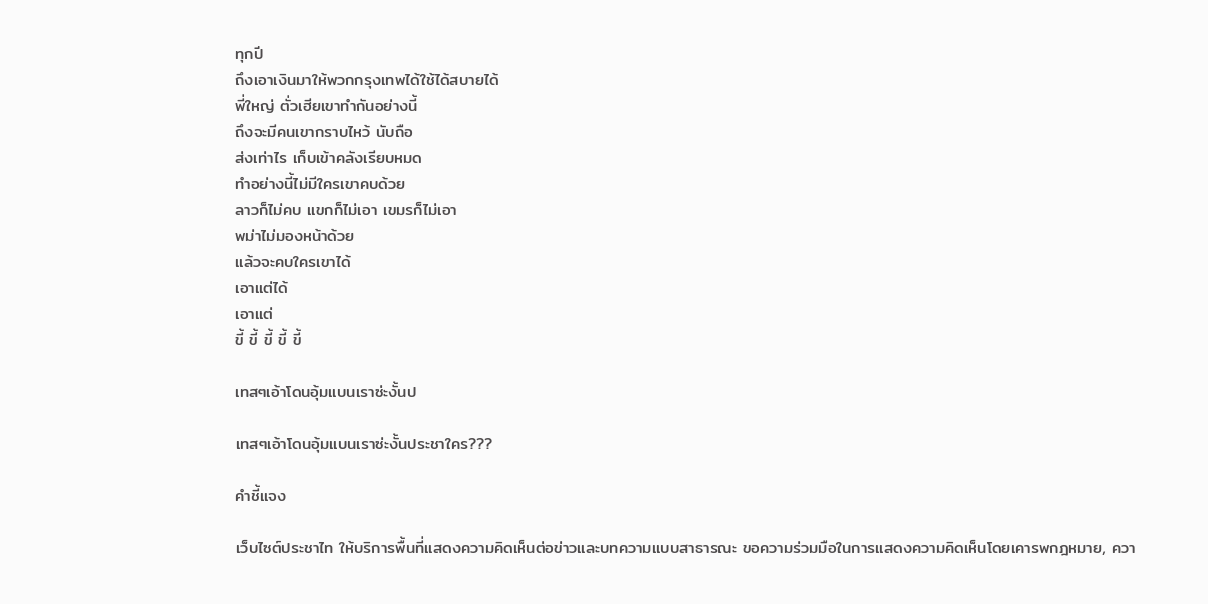ทุกปี
ถึงเอาเงินมาให้พวกกรุงเทพได้ใช้ได้สบายได้
พี่ใหญ่ ตั่วเฮียเขาทำกันอย่างนี้
ถึงจะมีคนเขากราบไหว้ นับถือ
ส่งเท่าไร เก็บเข้าคลังเรียบหมด
ทำอย่างนี้ไม่มีใครเขาคบด้วย
ลาวก็ไม่คบ แขกก็ไม่เอา เขมรก็ไม่เอา
พม่าไม่มองหน้าด้วย
แล้วจะคบใครเขาได้
เอาแต่ได้
เอาแต่
ขี้ ขี้ ขี้ ขี้ ขี้

เทสๆเอ้าโดนอุ้มแบนเราซ่ะงั้นป

เทสๆเอ้าโดนอุ้มแบนเราซ่ะงั้นประชาใคร???

คำชี้แจง

เว็บไซต์ประชาไท ให้บริการพื้นที่แสดงความคิดเห็นต่อข่าวและบทความแบบสาธารณะ ขอความร่วมมือในการแสดงความคิดเห็นโดยเคารพกฎหมาย, ควา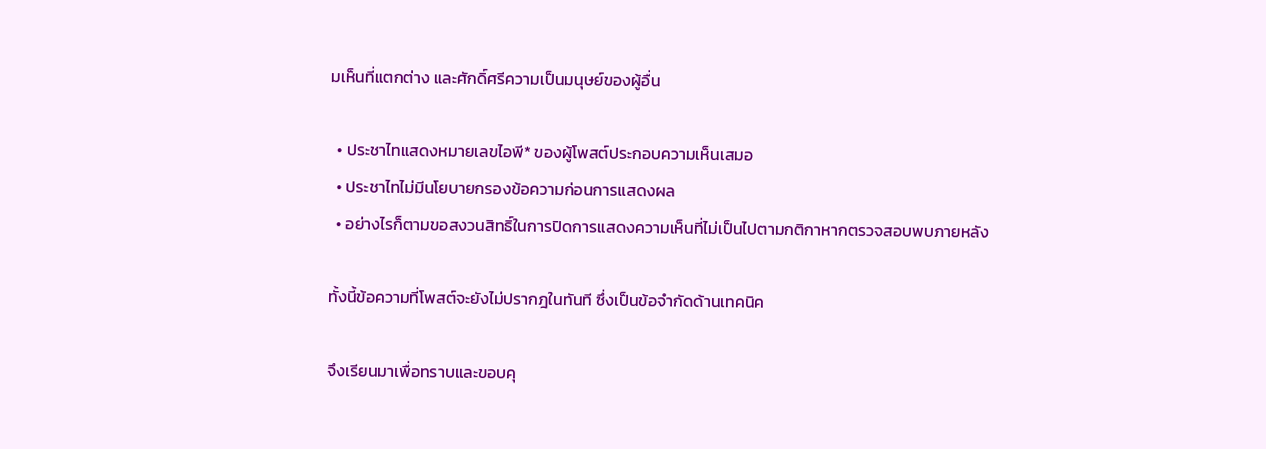มเห็นที่แตกต่าง และศักดิ์ศรีความเป็นมนุษย์ของผู้อื่น

  • ประชาไทแสดงหมายเลขไอพี* ของผู้โพสต์ประกอบความเห็นเสมอ
  • ประชาไทไม่มีนโยบายกรองข้อความก่อนการแสดงผล
  • อย่างไรก็ตามขอสงวนสิทธิ์ในการปิดการแสดงความเห็นที่ไม่เป็นไปตามกติกาหากตรวจสอบพบภายหลัง

ทั้งนี้ข้อความที่โพสต์จะยังไม่ปรากฎในทันที ซึ่งเป็นข้อจำกัดด้านเทคนิค

จึงเรียนมาเพื่อทราบและขอบคุ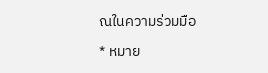ณในความร่วมมือ

* หมาย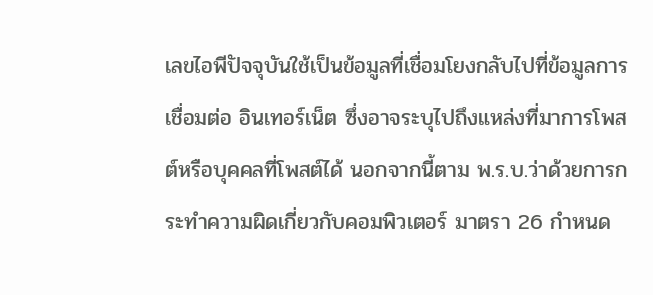เลขไอพีปัจจุบันใช้เป็นข้อมูลที่เชื่อมโยงกลับไปที่ข้อมูลการเชื่อมต่อ อินเทอร์เน็ต ซึ่งอาจระบุไปถึงแหล่งที่มาการโพสต์หรือบุคคลที่โพสต์ได้ นอกจากนี้ตาม พ.ร.บ.ว่าด้วยการกระทำความผิดเกี่ยวกับคอมพิวเตอร์ มาตรา 26 กำหนด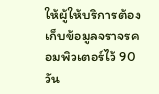ให้ผู้ให้บริการต้องเก็บข้อมูลจราจรคอมพิวเตอร์ไว้ 90 วัน